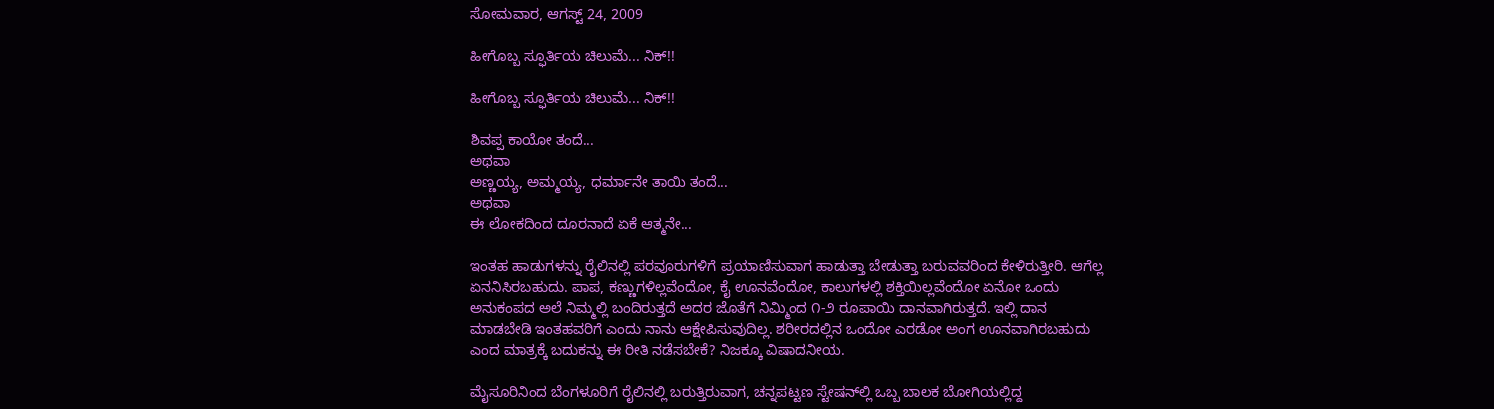ಸೋಮವಾರ, ಆಗಸ್ಟ್ 24, 2009

ಹೀಗೊಬ್ಬ ಸ್ಫೂರ್ತಿಯ ಚಿಲುಮೆ... ನಿಕ್‌!!

ಹೀಗೊಬ್ಬ ಸ್ಫೂರ್ತಿಯ ಚಿಲುಮೆ... ನಿಕ್‌!!

ಶಿವಪ್ಪ ಕಾಯೋ ತಂದೆ...
ಅಥವಾ
ಅಣ್ಣಯ್ಯ, ಅಮ್ಮಯ್ಯ, ಧರ್ಮಾನೇ ತಾಯಿ ತಂದೆ...
ಅಥವಾ
ಈ ಲೋಕದಿಂದ ದೂರನಾದೆ ಏಕೆ ಆತ್ಮನೇ...

ಇಂತಹ ಹಾಡುಗಳನ್ನು ರೈಲಿನಲ್ಲಿ ಪರವೂರುಗಳಿಗೆ ಪ್ರಯಾಣಿಸುವಾಗ ಹಾಡುತ್ತಾ ಬೇಡುತ್ತಾ ಬರುವವರಿಂದ ಕೇಳಿರುತ್ತೀರಿ. ಆಗೆಲ್ಲ ಏನನಿಸಿರಬಹುದು. ಪಾಪ, ಕಣ್ಣುಗಳಿಲ್ಲವೆಂದೋ, ಕೈ ಊನವೆಂದೋ, ಕಾಲುಗಳಲ್ಲಿ ಶಕ್ತಿಯಿಲ್ಲವೆಂದೋ ಏನೋ ಒಂದು ಅನುಕಂಪದ ಅಲೆ ನಿಮ್ಮಲ್ಲಿ ಬಂದಿರುತ್ತದೆ ಅದರ ಜೊತೆಗೆ ನಿಮ್ಮಿಂದ ೧-೨ ರೂಪಾಯಿ ದಾನವಾಗಿರುತ್ತದೆ. ಇಲ್ಲಿ ದಾನ ಮಾಡಬೇಡಿ ಇಂತಹವರಿಗೆ ಎಂದು ನಾನು ಆಕ್ಷೇಪಿಸುವುದಿಲ್ಲ. ಶರೀರದಲ್ಲಿನ ಒಂದೋ ಎರಡೋ ಅಂಗ ಊನವಾಗಿರಬಹುದು ಎಂದ ಮಾತ್ರಕ್ಕೆ ಬದುಕನ್ನು ಈ ರೀತಿ ನಡೆಸಬೇಕೆ? ನಿಜಕ್ಕೂ ವಿಷಾದನೀಯ.

ಮೈಸೂರಿನಿಂದ ಬೆಂಗಳೂರಿಗೆ ರೈಲಿನಲ್ಲಿ ಬರುತ್ತಿರುವಾಗ, ಚನ್ನಪಟ್ಟಣ ಸ್ಟೇಷನ್‌ಲ್ಲಿ ಒಬ್ಬ ಬಾಲಕ ಬೋಗಿಯಲ್ಲಿದ್ದ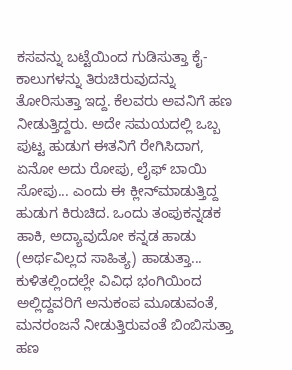ಕಸವನ್ನು ಬಟ್ಟೆಯಿಂದ ಗುಡಿಸುತ್ತಾ ಕೈ-ಕಾಲುಗಳನ್ನು ತಿರುಚಿರುವುದನ್ನು ತೋರಿಸುತ್ತಾ ಇದ್ದ. ಕೆಲವರು ಅವನಿಗೆ ಹಣ ನೀಡುತ್ತಿದ್ದರು. ಅದೇ ಸಮಯದಲ್ಲಿ ಒಬ್ಬ ಪುಟ್ಟ ಹುಡುಗ ಈತನಿಗೆ ರೇಗಿಸಿದಾಗ, ಏನೋ ಅದು ರೋಪು, ಲೈಫ್ ಬಾಯಿ ಸೋಪು... ಎಂದು ಈ ಕ್ಲೀನ್‌ಮಾಡುತ್ತಿದ್ದ ಹುಡುಗ ಕಿರುಚಿದ. ಒಂದು ತಂಪುಕನ್ನಡಕ ಹಾಕಿ, ಅದ್ಯಾವುದೋ ಕನ್ನಡ ಹಾಡು (ಅರ್ಥವಿಲ್ಲದ ಸಾಹಿತ್ಯ) ಹಾಡುತ್ತಾ... ಕುಳಿತಲ್ಲಿಂದಲ್ಲೇ ವಿವಿಧ ಭಂಗಿಯಿಂದ ಅಲ್ಲಿದ್ದವರಿಗೆ ಅನುಕಂಪ ಮೂಡುವಂತೆ, ಮನರಂಜನೆ ನೀಡುತ್ತಿರುವಂತೆ ಬಿಂಬಿಸುತ್ತಾ ಹಣ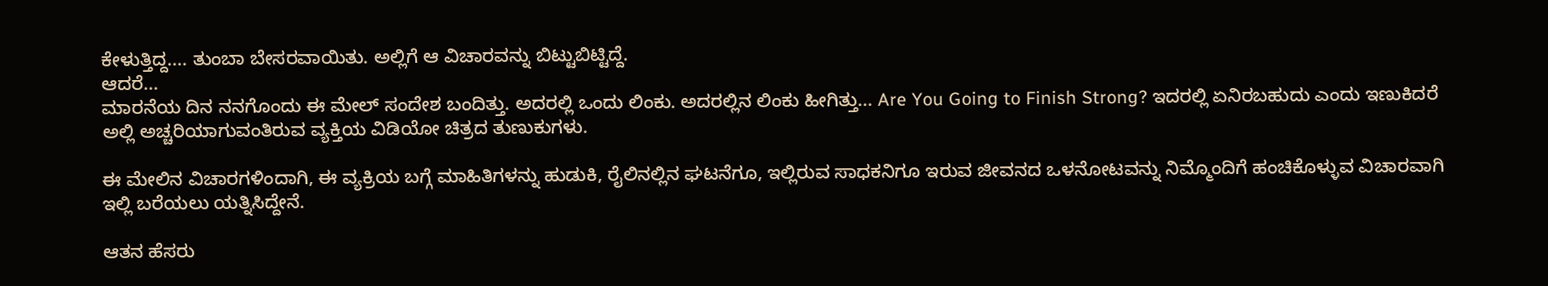ಕೇಳುತ್ತಿದ್ದ.... ತುಂಬಾ ಬೇಸರವಾಯಿತು. ಅಲ್ಲಿಗೆ ಆ ವಿಚಾರವನ್ನು ಬಿಟ್ಟುಬಿಟ್ಟಿದ್ದೆ.
ಆದರೆ...
ಮಾರನೆಯ ದಿನ ನನಗೊಂದು ಈ ಮೇಲ್ ಸಂದೇಶ ಬಂದಿತ್ತು. ಅದರಲ್ಲಿ ಒಂದು ಲಿಂಕು. ಅದರಲ್ಲಿನ ಲಿಂಕು ಹೀಗಿತ್ತು... Are You Going to Finish Strong? ಇದರಲ್ಲಿ ಏನಿರಬಹುದು ಎಂದು ಇಣುಕಿದರೆ ಅಲ್ಲಿ ಅಚ್ಚರಿಯಾಗುವಂತಿರುವ ವ್ಯಕ್ತಿಯ ವಿಡಿಯೋ ಚಿತ್ರದ ತುಣುಕುಗಳು.

ಈ ಮೇಲಿನ ವಿಚಾರಗಳಿಂದಾಗಿ, ಈ ವ್ಯಕ್ರಿಯ ಬಗ್ಗೆ ಮಾಹಿತಿಗಳನ್ನು ಹುಡುಕಿ, ರೈಲಿನಲ್ಲಿನ ಘಟನೆಗೂ, ಇಲ್ಲಿರುವ ಸಾಧಕನಿಗೂ ಇರುವ ಜೀವನದ ಒಳನೋಟವನ್ನು ನಿಮ್ಮೊಂದಿಗೆ ಹಂಚಿಕೊಳ್ಳುವ ವಿಚಾರವಾಗಿ ಇಲ್ಲಿ ಬರೆಯಲು ಯತ್ನಿಸಿದ್ದೇನೆ.

ಆತನ ಹೆಸರು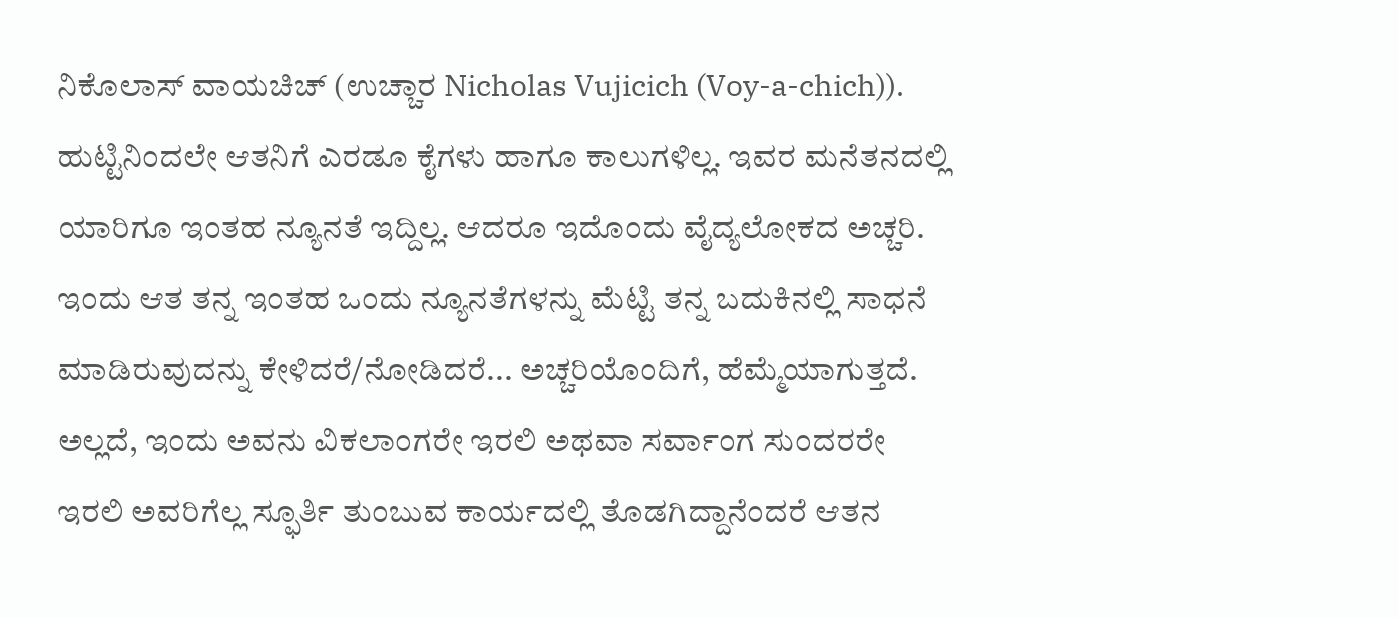ನಿಕೊಲಾಸ್ ವಾಯಚಿಚ್ (ಉಚ್ಚಾರ Nicholas Vujicich (Voy-a-chich)). ಹುಟ್ಟಿನಿಂದಲೇ ಆತನಿಗೆ ಎರಡೂ ಕೈಗಳು ಹಾಗೂ ಕಾಲುಗಳಿಲ್ಲ. ಇವರ ಮನೆತನದಲ್ಲಿ ಯಾರಿಗೂ ಇಂತಹ ನ್ಯೂನತೆ ಇದ್ದಿಲ್ಲ. ಆದರೂ ಇದೊಂದು ವೈದ್ಯಲೋಕದ ಅಚ್ಚರಿ. ಇಂದು ಆತ ತನ್ನ ಇಂತಹ ಒಂದು ನ್ಯೂನತೆಗಳನ್ನು ಮೆಟ್ಟಿ ತನ್ನ ಬದುಕಿನಲ್ಲಿ ಸಾಧನೆ ಮಾಡಿರುವುದನ್ನು ಕೇಳಿದರೆ/ನೋಡಿದರೆ... ಅಚ್ಚರಿಯೊಂದಿಗೆ, ಹೆಮ್ಮೆಯಾಗುತ್ತದೆ. ಅಲ್ಲದೆ, ಇಂದು ಅವನು ವಿಕಲಾಂಗರೇ ಇರಲಿ ಅಥವಾ ಸರ್ವಾಂಗ ಸುಂದರರೇ ಇರಲಿ ಅವರಿಗೆಲ್ಲ ಸ್ಫೂರ್ತಿ ತುಂಬುವ ಕಾರ್ಯದಲ್ಲಿ ತೊಡಗಿದ್ದಾನೆಂದರೆ ಆತನ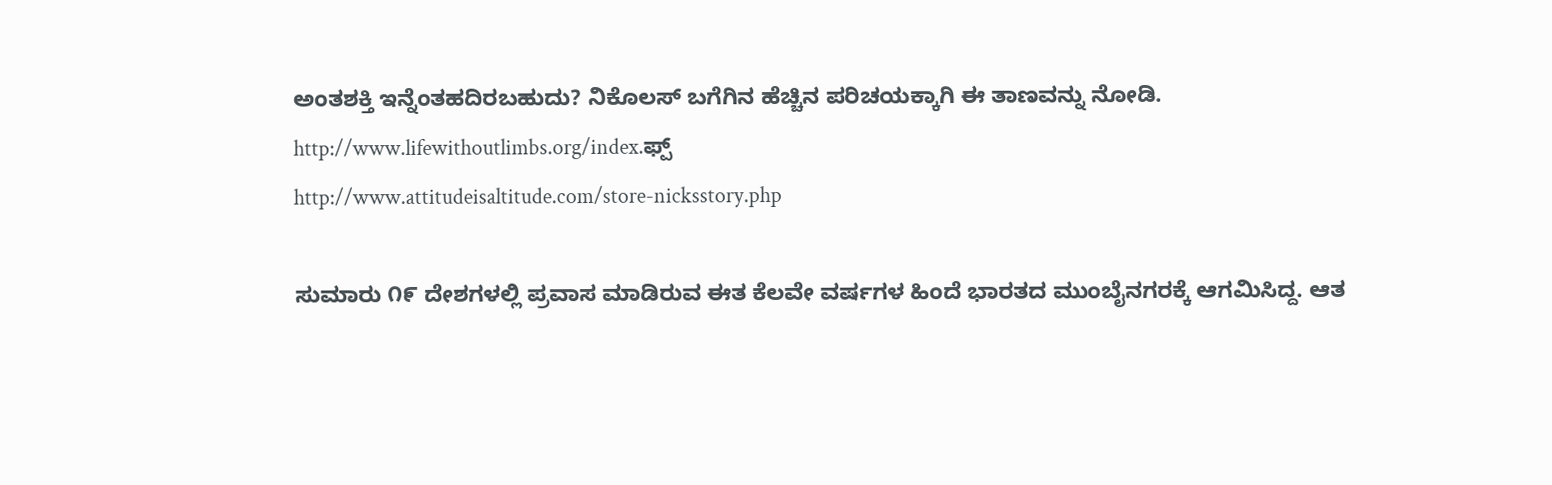ಅಂತಶಕ್ತಿ ಇನ್ನೆಂತಹದಿರಬಹುದು? ನಿಕೊಲಸ್ ಬಗೆಗಿನ ಹೆಚ್ಚಿನ ಪರಿಚಯಕ್ಕಾಗಿ ಈ ತಾಣವನ್ನು ನೋಡಿ. http://www.lifewithoutlimbs.org/index.ಫ್ಪ್
http://www.attitudeisaltitude.com/store-nicksstory.php

ಸುಮಾರು ೧೯ ದೇಶಗಳಲ್ಲಿ ಪ್ರವಾಸ ಮಾಡಿರುವ ಈತ ಕೆಲವೇ ವರ್ಷಗಳ ಹಿಂದೆ ಭಾರತದ ಮುಂಬೈನಗರಕ್ಕೆ ಆಗಮಿಸಿದ್ದ. ಆತ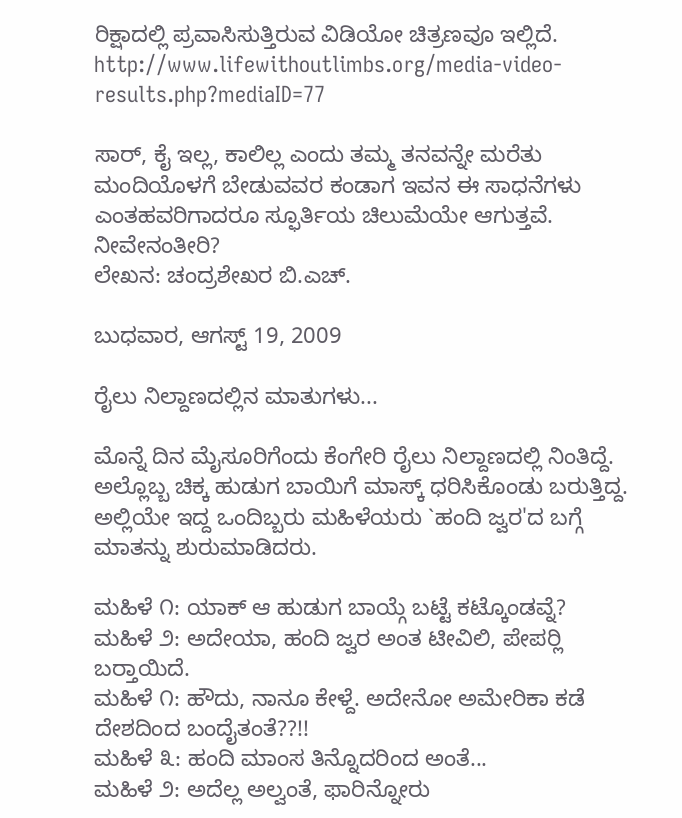ರಿಕ್ಷಾದಲ್ಲಿ ಪ್ರವಾಸಿಸುತ್ತಿರುವ ವಿಡಿಯೋ ಚಿತ್ರಣವೂ ಇಲ್ಲಿದೆ. http://www.lifewithoutlimbs.org/media-video-results.php?mediaID=77

ಸಾರ್‍, ಕೈ ಇಲ್ಲ, ಕಾಲಿಲ್ಲ ಎಂದು ತಮ್ಮ ತನವನ್ನೇ ಮರೆತು ಮಂದಿಯೊಳಗೆ ಬೇಡುವವರ ಕಂಡಾಗ ಇವನ ಈ ಸಾಧನೆಗಳು ಎಂತಹವರಿಗಾದರೂ ಸ್ಫೂರ್ತಿಯ ಚಿಲುಮೆಯೇ ಆಗುತ್ತವೆ. ನೀವೇನಂತೀರಿ?
ಲೇಖನ: ಚಂದ್ರಶೇಖರ ಬಿ.ಎಚ್.

ಬುಧವಾರ, ಆಗಸ್ಟ್ 19, 2009

ರೈಲು ನಿಲ್ದಾಣದಲ್ಲಿನ ಮಾತುಗಳು...

ಮೊನ್ನೆ ದಿನ ಮೈಸೂರಿಗೆಂದು ಕೆಂಗೇರಿ ರೈಲು ನಿಲ್ದಾಣದಲ್ಲಿ ನಿಂತಿದ್ದೆ. ಅಲ್ಲೊಬ್ಬ ಚಿಕ್ಕ ಹುಡುಗ ಬಾಯಿಗೆ ಮಾಸ್ಕ್ ಧರಿಸಿಕೊಂಡು ಬರುತ್ತಿದ್ದ. ಅಲ್ಲಿಯೇ ಇದ್ದ ಒಂದಿಬ್ಬರು ಮಹಿಳೆಯರು `ಹಂದಿ ಜ್ವರ'ದ ಬಗ್ಗೆ ಮಾತನ್ನು ಶುರುಮಾಡಿದರು.

ಮಹಿಳೆ ೧: ಯಾಕ್ ಆ ಹುಡುಗ ಬಾಯ್ಗೆ ಬಟ್ಟೆ ಕಟ್ಕೊಂಡವ್ನೆ?
ಮಹಿಳೆ ೨: ಅದೇಯಾ, ಹಂದಿ ಜ್ವರ ಅಂತ ಟೀವಿಲಿ, ಪೇಪರ್‍ಲಿ ಬರ್‍ತಾಯಿದೆ.
ಮಹಿಳೆ ೧: ಹೌದು, ನಾನೂ ಕೇಳ್ದೆ. ಅದೇನೋ ಅಮೇರಿಕಾ ಕಡೆ ದೇಶದಿಂದ ಬಂದೈತಂತೆ??!!
ಮಹಿಳೆ ೩: ಹಂದಿ ಮಾಂಸ ತಿನ್ನೊದರಿಂದ ಅಂತೆ...
ಮಹಿಳೆ ೨: ಅದೆಲ್ಲ ಅಲ್ವಂತೆ, ಫಾರಿನ್ನೋರು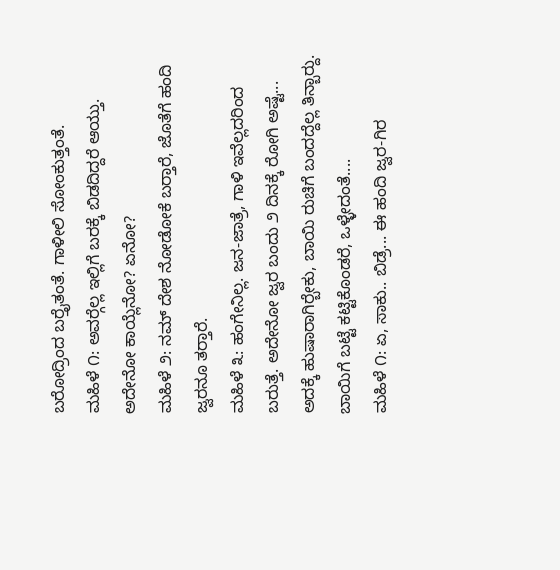ಬರೋದ್ರಿಂದ ಬರ್‍ತೈತಂತೆ. ಗಾಳೀಲಿ ಸೋಂಕುತ್ತಂತೆ.
ಮಹಿಳೆ ೧: ಅವರ್‍ಗೆಲ್ಲ ಇಲ್ಲಿಗೆ ಬರಕ್ಕೆ ಬಿಡದಿದ್ದರೆ ಆಯ್ತು. ಅದೇನೋ ಕಾಯ್ಲೆನೋ? ಏನೋ?
ಮಹಿಳೆ ೨: ನಮ್ ದೇಶ ನೋಡೋಕೆ ಬರ್‍ತಾರೆ, ಜೊತೆಗೆ ಹಂದಿ ಜ್ವರನೂ ತರ್‍ತಾರೆ.
ಮಹಿಳೆ ೩: ಹಂಗೇನಿಲ್ಲ. ಜನ-ಜಾತ್ರೆ, ಗಾಳಿ ಇವೆಲ್ಲದರಿಂದ ಬರುತ್ತೆ. ಅದೇನೋ ಜ್ವರ ಬಂದು ೨ ದಿನಕ್ಕೆ ರೋಗಿ ಅಷ್ಟೆ... ಅದಕ್ಕೆ ಹುಷಾರಾಗಿರ್‍ಬೇಕು, ಬಾಯಿ ರುಚಿಗೆ ಬಂದದ್ದೆಲ್ಲ ತಿನ್ಬಾರ್‍ದು. ಬಾಯಿಗೆ ಬಟ್ಟೆ ಕಟ್ಟಿಕೊಂಡರೆ, ಒಳ್ಳೇದಂತೆ....
ಮಹಿಳೆ ೧: ಏ, ಸಾಕು.. ಬಿಡ್ರೆ... ಈ ಹಂದಿ ಜ್ವರ-ಗಿರ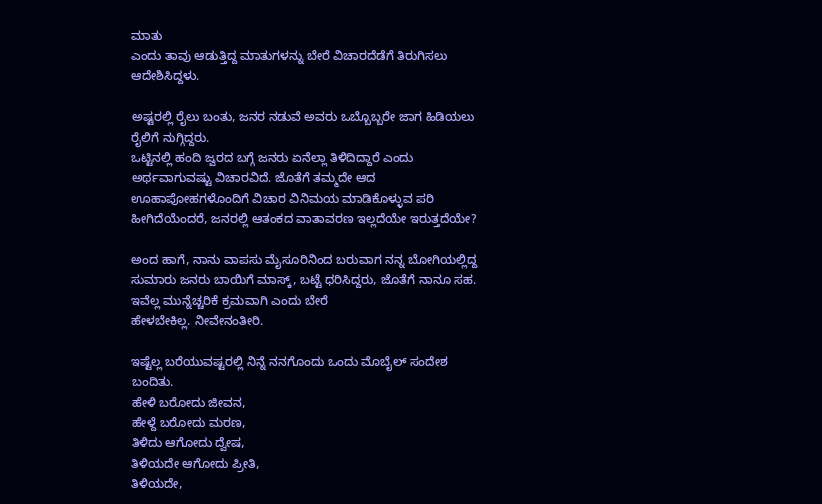ಮಾತು
ಎಂದು ತಾವು ಆಡುತ್ತಿದ್ದ ಮಾತುಗಳನ್ನು ಬೇರೆ ವಿಚಾರದೆಡೆಗೆ ತಿರುಗಿಸಲು ಆದೇಶಿಸಿದ್ದಳು.

ಅಷ್ಟರಲ್ಲಿ ರೈಲು ಬಂತು, ಜನರ ನಡುವೆ ಅವರು ಒಬ್ಬೊಬ್ಬರೇ ಜಾಗ ಹಿಡಿಯಲು ರೈಲಿಗೆ ನುಗ್ಗಿದ್ದರು.
ಒಟ್ಟಿನಲ್ಲಿ ಹಂದಿ ಜ್ವರದ ಬಗ್ಗೆ ಜನರು ಏನೆಲ್ಲಾ ತಿಳಿದಿದ್ದಾರೆ ಎಂದು ಅರ್ಥವಾಗುವಷ್ಟು ವಿಚಾರವಿದೆ. ಜೊತೆಗೆ ತಮ್ಮದೇ ಆದ ಊಹಾಪೋಹಗಳೊಂದಿಗೆ ವಿಚಾರ ವಿನಿಮಯ ಮಾಡಿಕೊಳ್ಳುವ ಪರಿ ಹೀಗಿದೆಯೆಂದರೆ, ಜನರಲ್ಲಿ ಆತಂಕದ ವಾತಾವರಣ ಇಲ್ಲದೆಯೇ ಇರುತ್ತದೆಯೇ?

ಅಂದ ಹಾಗೆ, ನಾನು ವಾಪಸು ಮೈಸೂರಿನಿಂದ ಬರುವಾಗ ನನ್ನ ಬೋಗಿಯಲ್ಲಿದ್ದ ಸುಮಾರು ಜನರು ಬಾಯಿಗೆ ಮಾಸ್ಕ್, ಬಟ್ಟೆ ಧರಿಸಿದ್ದರು, ಜೊತೆಗೆ ನಾನೂ ಸಹ. ಇವೆಲ್ಲ ಮುನ್ನೆಚ್ಚರಿಕೆ ಕ್ರಮವಾಗಿ ಎಂದು ಬೇರೆ
ಹೇಳಬೇಕಿಲ್ಲ. ನೀವೇನಂತೀರಿ.

ಇಷ್ಟೆಲ್ಲ ಬರೆಯುವಷ್ಟರಲ್ಲಿ ನಿನ್ನೆ ನನಗೊಂದು ಒಂದು ಮೊಬೈಲ್ ಸಂದೇಶ ಬಂದಿತು.
ಹೇಳಿ ಬರೋದು ಜೀವನ,
ಹೇಳ್ದೆ ಬರೋದು ಮರಣ,
ತಿಳಿದು ಆಗೋದು ದ್ವೇಷ,
ತಿಳಿಯದೇ ಆಗೋದು ಪ್ರೀತಿ,
ತಿಳಿಯದೇ,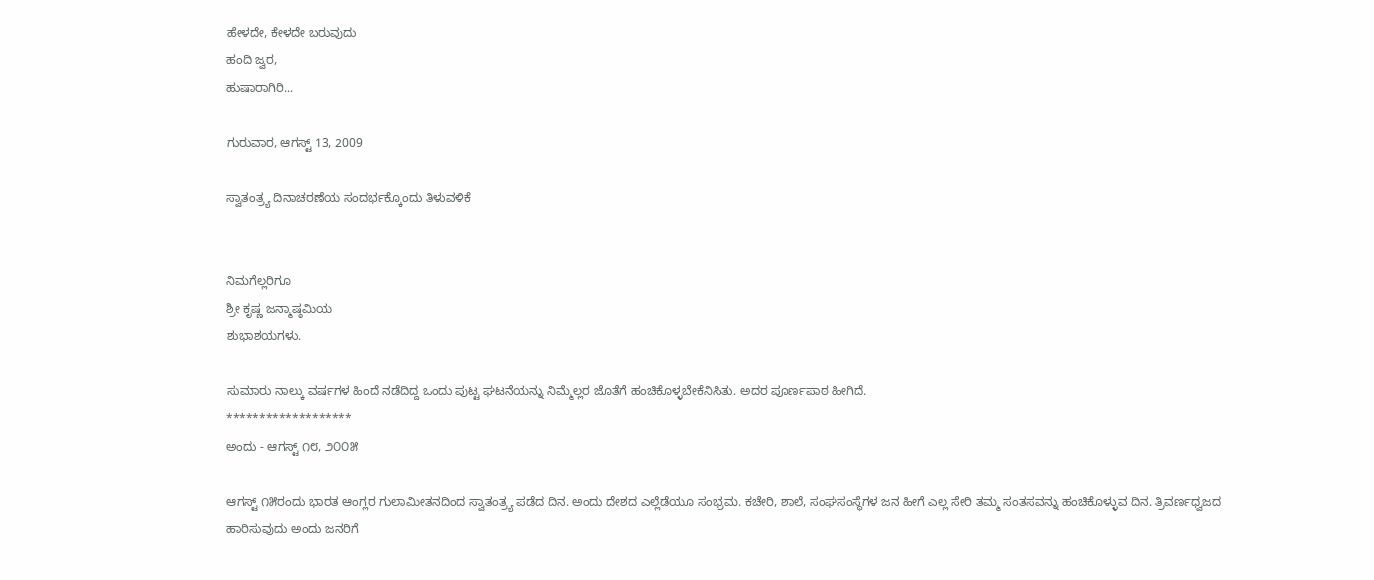ಹೇಳದೇ, ಕೇಳದೇ ಬರುವುದು
ಹಂದಿ ಜ್ವರ,
ಹುಷಾರಾಗಿರಿ...

ಗುರುವಾರ, ಆಗಸ್ಟ್ 13, 2009

ಸ್ವಾತಂತ್ರ್ಯ ದಿನಾಚರಣೆಯ ಸಂದರ್ಭಕ್ಕೊಂದು ತಿಳುವಳಿಕೆ


ನಿಮಗೆಲ್ಲರಿಗೂ
ಶ್ರೀ ಕೃಷ್ಣ ಜನ್ಮಾಷ್ಠಮಿಯ
ಶುಭಾಶಯಗಳು.

ಸುಮಾರು ನಾಲ್ಕು ವರ್ಷಗಳ ಹಿಂದೆ ನಡೆದಿದ್ದ ಒಂದು ಪುಟ್ಟ ಘಟನೆಯನ್ನು ನಿಮ್ಮೆಲ್ಲರ ಜೊತೆಗೆ ಹಂಚಿಕೊಳ್ಳಬೇಕೆನಿಸಿತು. ಅದರ ಪೂರ್ಣಪಾಠ ಹೀಗಿದೆ.
*******************
ಅಂದು - ಆಗಸ್ಟ್ ೧೮, ೨೦೦೫

ಆಗಸ್ಟ್ ೧೫ರಂದು ಭಾರತ ಆಂಗ್ಲರ ಗುಲಾಮೀತನದಿಂದ ಸ್ವಾತಂತ್ರ್ಯ ಪಡೆದ ದಿನ. ಅಂದು ದೇಶದ ಎಲ್ಲೆಡೆಯೂ ಸಂಭ್ರಮ. ಕಚೇರಿ, ಶಾಲೆ, ಸಂಘಸಂಸ್ಥೆಗಳ ಜನ ಹೀಗೆ ಎಲ್ಲ ಸೇರಿ ತಮ್ಮ ಸಂತಸವನ್ನು ಹಂಚಿಕೊಳ್ಳುವ ದಿನ. ತ್ರಿವರ್ಣಧ್ವಜದ ಹಾರಿಸುವುದು ಅಂದು ಜನರಿಗೆ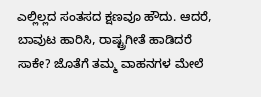ಎಲ್ಲಿಲ್ಲದ ಸಂತಸದ ಕ್ಷಣವೂ ಹೌದು. ಆದರೆ, ಬಾವುಟ ಹಾರಿಸಿ, ರಾಷ್ಟ್ರಗೀತೆ ಹಾಡಿದರೆ ಸಾಕೇ? ಜೊತೆಗೆ ತಮ್ಮ ವಾಹನಗಳ ಮೇಲೆ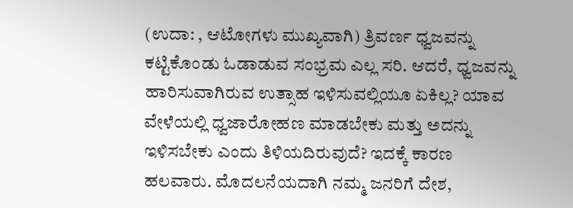(ಉದಾ: , ಆಟೋಗಳು ಮುಖ್ಯವಾಗಿ) ತ್ರಿವರ್ಣ ಧ್ವಜವನ್ನು ಕಟ್ಟಿಕೊಂಡು ಓಡಾಡುವ ಸಂಭ್ರಮ ಎಲ್ಲ ಸರಿ. ಆದರೆ, ಧ್ವಜವನ್ನು ಹಾರಿಸುವಾಗಿರುವ ಉತ್ಸಾಹ ಇಳಿಸುವಲ್ಲಿಯೂ ಏಕಿಲ್ಲ? ಯಾವ ವೇಳೆಯಲ್ಲಿ ಧ್ವಜಾರೋಹಣ ಮಾಡಬೇಕು ಮತ್ತು ಅದನ್ನು ಇಳಿಸಬೇಕು ಎಂದು ತಿಳಿಯದಿರುವುದೆ? ಇದಕ್ಕೆ ಕಾರಣ ಹಲವಾರು. ಮೊದಲನೆಯದಾಗಿ ನಮ್ಮ ಜನರಿಗೆ ದೇಶ,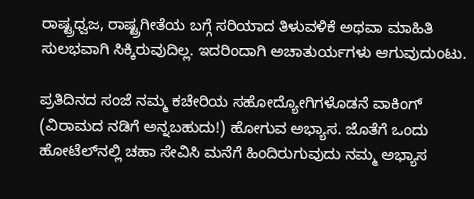ರಾಷ್ಟ್ರಧ್ವಜ, ರಾಷ್ಟ್ರಗೀತೆಯ ಬಗ್ಗೆ ಸರಿಯಾದ ತಿಳುವಳಿಕೆ ಅಥವಾ ಮಾಹಿತಿ ಸುಲಭವಾಗಿ ಸಿಕ್ಕಿರುವುದಿಲ್ಲ. ಇದರಿಂದಾಗಿ ಅಚಾತುರ್ಯಗಳು ಆಗುವುದುಂಟು.

ಪ್ರತಿದಿನದ ಸಂಜೆ ನಮ್ಮ ಕಚೇರಿಯ ಸಹೋದ್ಯೋಗಿಗಳೊಡನೆ ವಾಕಿಂಗ್‍ (ವಿರಾಮದ ನಡಿಗೆ ಅನ್ನಬಹುದು!) ಹೋಗುವ ಅಭ್ಯಾಸ. ಜೊತೆಗೆ ಒಂದು ಹೋಟೆಲ್‍ನಲ್ಲಿ ಚಹಾ ಸೇವಿಸಿ ಮನೆಗೆ ಹಿಂದಿರುಗುವುದು ನಮ್ಮ ಅಭ್ಯಾಸ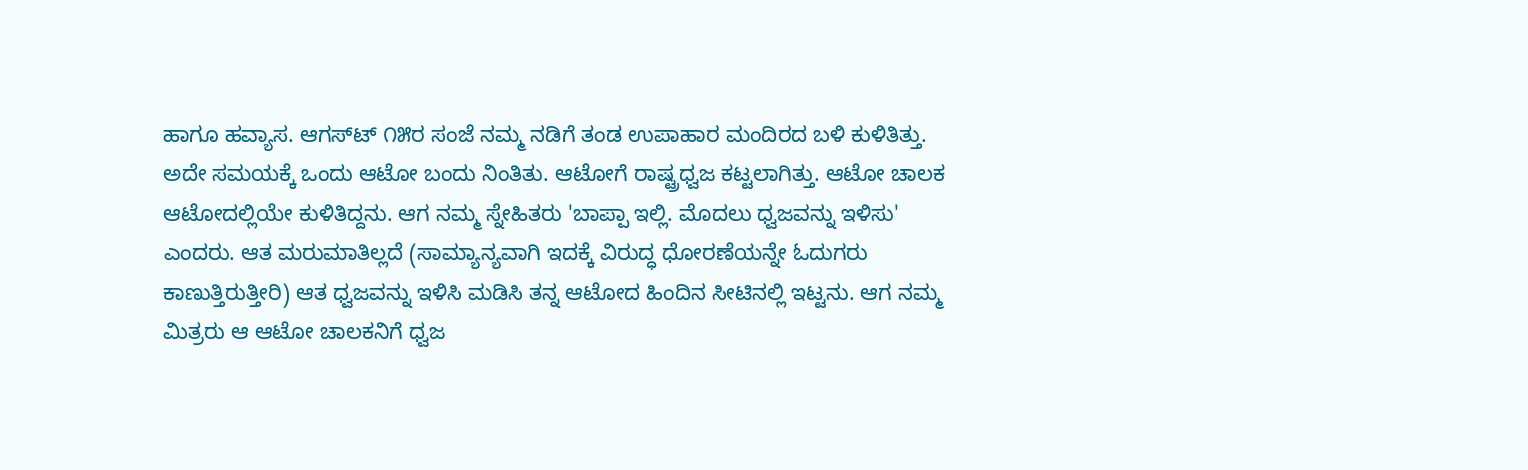ಹಾಗೂ ಹವ್ಯಾಸ. ಆಗಸ್ಟ್‍ ೧೫ರ ಸಂಜೆ ನಮ್ಮ ನಡಿಗೆ ತಂಡ ಉಪಾಹಾರ ಮಂದಿರದ ಬಳಿ ಕುಳಿತಿತ್ತು. ಅದೇ ಸಮಯಕ್ಕೆ ಒಂದು ಆಟೋ ಬಂದು ನಿಂತಿತು. ಆಟೋಗೆ ರಾಷ್ಟ್ರಧ್ವಜ ಕಟ್ಟಲಾಗಿತ್ತು. ಆಟೋ ಚಾಲಕ ಆಟೋದಲ್ಲಿಯೇ ಕುಳಿತಿದ್ದನು. ಆಗ ನಮ್ಮ ಸ್ನೇಹಿತರು 'ಬಾಪ್ಪಾ ಇಲ್ಲಿ. ಮೊದಲು ಧ್ವಜವನ್ನು ಇಳಿಸು' ಎಂದರು. ಆತ ಮರುಮಾತಿಲ್ಲದೆ (ಸಾಮ್ಯಾನ್ಯವಾಗಿ ಇದಕ್ಕೆ ವಿರುದ್ಧ ಧೋರಣೆಯನ್ನೇ ಓದುಗರು ಕಾಣುತ್ತಿರುತ್ತೀರಿ) ಆತ ಧ್ವಜವನ್ನು ಇಳಿಸಿ ಮಡಿಸಿ ತನ್ನ ಆಟೋದ ಹಿಂದಿನ ಸೀಟಿನಲ್ಲಿ ಇಟ್ಟನು. ಆಗ ನಮ್ಮ ಮಿತ್ರರು ಆ ಆಟೋ ಚಾಲಕನಿಗೆ ಧ್ವಜ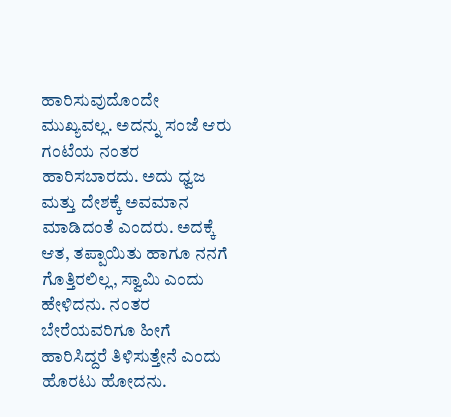ಹಾರಿಸುವುದೊಂದೇ ಮುಖ್ಯವಲ್ಲ. ಅದನ್ನು ಸಂಜೆ ಆರು ಗಂಟೆಯ ನಂತರ ಹಾರಿಸಬಾರದು. ಅದು ಧ್ವಜ ಮತ್ತು ದೇಶಕ್ಕೆ ಅವಮಾನ ಮಾಡಿದಂತೆ ಎಂದರು. ಅದಕ್ಕೆ ಆತ, ತಪ್ಪಾಯಿತು ಹಾಗೂ ನನಗೆ ಗೊತ್ತಿರಲಿಲ್ಲ, ಸ್ವಾಮಿ ಎಂದು ಹೇಳಿದನು. ನಂತರ ಬೇರೆಯವರಿಗೂ ಹೀಗೆ ಹಾರಿಸಿದ್ದರೆ ತಿಳಿಸುತ್ತೇನೆ ಎಂದು ಹೊರಟು ಹೋದನು.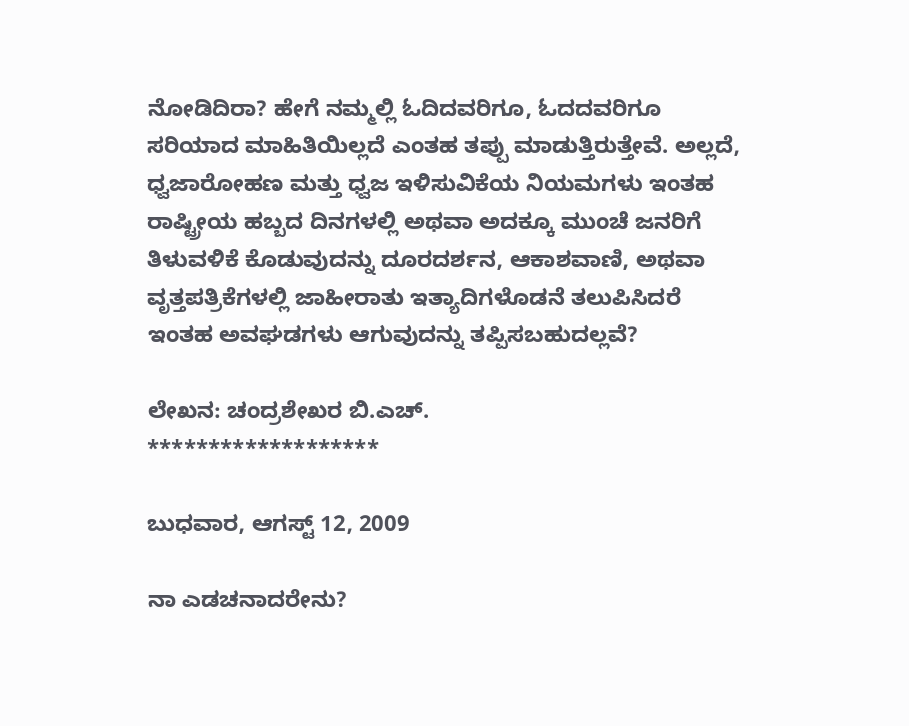ನೋಡಿದಿರಾ? ಹೇಗೆ ನಮ್ಮಲ್ಲಿ ಓದಿದವರಿಗೂ, ಓದದವರಿಗೂ ಸರಿಯಾದ ಮಾಹಿತಿಯಿಲ್ಲದೆ ಎಂತಹ ತಪ್ಪು ಮಾಡುತ್ತಿರುತ್ತೇವೆ. ಅಲ್ಲದೆ, ಧ್ವಜಾರೋಹಣ ಮತ್ತು ಧ್ವಜ ಇಳಿಸುವಿಕೆಯ ನಿಯಮಗಳು ಇಂತಹ ರಾಷ್ಟ್ರೀಯ ಹಬ್ಬದ ದಿನಗಳಲ್ಲಿ ಅಥವಾ ಅದಕ್ಕೂ ಮುಂಚೆ ಜನರಿಗೆ ತಿಳುವಳಿಕೆ ಕೊಡುವುದನ್ನು ದೂರದರ್ಶನ, ಆಕಾಶವಾಣಿ, ಅಥವಾ ವೃತ್ತಪತ್ರಿಕೆಗಳಲ್ಲಿ ಜಾಹೀರಾತು ಇತ್ಯಾದಿಗಳೊಡನೆ ತಲುಪಿಸಿದರೆ ಇಂತಹ ಅವಘಡಗಳು ಆಗುವುದನ್ನು ತಪ್ಪಿಸಬಹುದಲ್ಲವೆ?

ಲೇಖನ: ಚಂದ್ರಶೇಖರ ಬಿ.ಎಚ್.
*******************

ಬುಧವಾರ, ಆಗಸ್ಟ್ 12, 2009

ನಾ ಎಡಚನಾದರೇನು?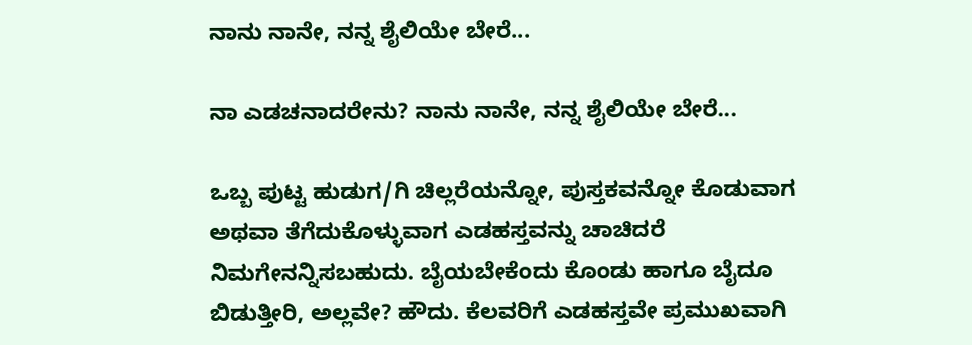ನಾನು ನಾನೇ, ನನ್ನ ಶೈಲಿಯೇ ಬೇರೆ...

ನಾ ಎಡಚನಾದರೇನು? ನಾನು ನಾನೇ, ನನ್ನ ಶೈಲಿಯೇ ಬೇರೆ...

ಒಬ್ಬ ಪುಟ್ಟ ಹುಡುಗ/ಗಿ ಚಿಲ್ಲರೆಯನ್ನೋ, ಪುಸ್ತಕವನ್ನೋ ಕೊಡುವಾಗ ಅಥವಾ ತೆಗೆದುಕೊಳ್ಳುವಾಗ ಎಡಹಸ್ತವನ್ನು ಚಾಚಿದರೆ ನಿಮಗೇನನ್ನಿಸಬಹುದು. ಬೈಯಬೇಕೆಂದು ಕೊಂಡು ಹಾಗೂ ಬೈದೂ ಬಿಡುತ್ತೀರಿ, ಅಲ್ಲವೇ? ಹೌದು. ಕೆಲವರಿಗೆ ಎಡಹಸ್ತವೇ ಪ್ರಮುಖವಾಗಿ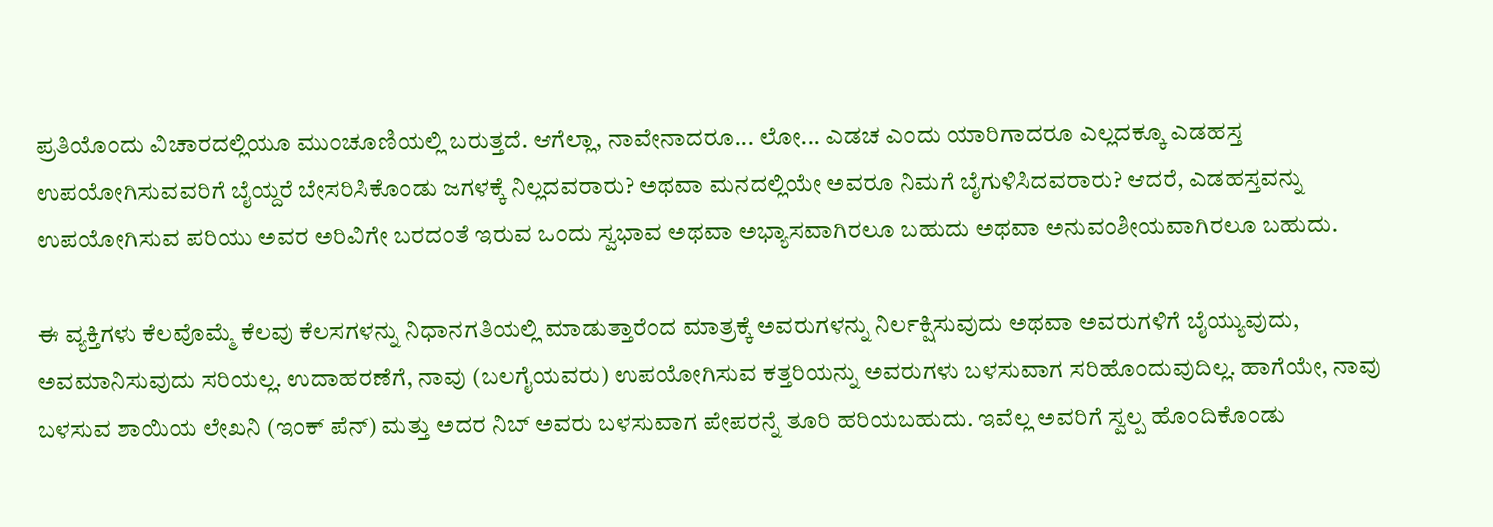ಪ್ರತಿಯೊಂದು ವಿಚಾರದಲ್ಲಿಯೂ ಮುಂಚೂಣಿಯಲ್ಲಿ ಬರುತ್ತದೆ. ಆಗೆಲ್ಲಾ, ನಾವೇನಾದರೂ... ಲೋ... ಎಡಚ ಎಂದು ಯಾರಿಗಾದರೂ ಎಲ್ಲದಕ್ಕೂ ಎಡಹಸ್ತ ಉಪಯೋಗಿಸುವವರಿಗೆ ಬೈಯ್ದರೆ ಬೇಸರಿಸಿಕೊಂಡು ಜಗಳಕ್ಕೆ ನಿಲ್ಲದವರಾರು? ಅಥವಾ ಮನದಲ್ಲಿಯೇ ಅವರೂ ನಿಮಗೆ ಬೈಗುಳಿಸಿದವರಾರು? ಆದರೆ, ಎಡಹಸ್ತವನ್ನು ಉಪಯೋಗಿಸುವ ಪರಿಯು ಅವರ ಅರಿವಿಗೇ ಬರದಂತೆ ಇರುವ ಒಂದು ಸ್ವಭಾವ ಅಥವಾ ಅಭ್ಯಾಸವಾಗಿರಲೂ ಬಹುದು ಅಥವಾ ಅನುವಂಶೀಯವಾಗಿರಲೂ ಬಹುದು.

ಈ ವ್ಯಕ್ತಿಗಳು ಕೆಲವೊಮ್ಮೆ ಕೆಲವು ಕೆಲಸಗಳನ್ನು ನಿಧಾನಗತಿಯಲ್ಲಿ ಮಾಡುತ್ತಾರೆಂದ ಮಾತ್ರಕ್ಕೆ ಅವರುಗಳನ್ನು ನಿರ್ಲಕ್ಷಿಸುವುದು ಅಥವಾ ಅವರುಗಳಿಗೆ ಬೈಯ್ಯುವುದು, ಅವಮಾನಿಸುವುದು ಸರಿಯಲ್ಲ. ಉದಾಹರಣೆಗೆ, ನಾವು (ಬಲಗೈಯವರು) ಉಪಯೋಗಿಸುವ ಕತ್ತರಿಯನ್ನು ಅವರುಗಳು ಬಳಸುವಾಗ ಸರಿಹೊಂದುವುದಿಲ್ಲ. ಹಾಗೆಯೇ, ನಾವು ಬಳಸುವ ಶಾಯಿಯ ಲೇಖನಿ (ಇಂಕ್‌ ಪೆನ್‌) ಮತ್ತು ಅದರ ನಿಬ್ ಅವರು ಬಳಸುವಾಗ ಪೇಪರನ್ನೆ ತೂರಿ ಹರಿಯಬಹುದು. ಇವೆಲ್ಲ ಅವರಿಗೆ ಸ್ವಲ್ಪ ಹೊಂದಿಕೊಂಡು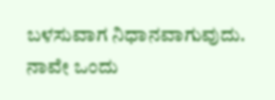ಬಳಸುವಾಗ ನಿಧಾನವಾಗುವುದು. ನಾವೇ ಒಂದು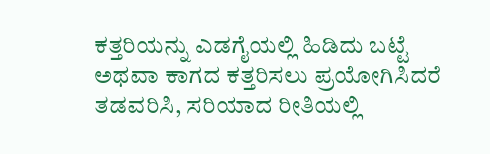ಕತ್ತರಿಯನ್ನು ಎಡಗೈಯಲ್ಲಿ ಹಿಡಿದು ಬಟ್ಟೆ ಅಥವಾ ಕಾಗದ ಕತ್ತರಿಸಲು ಪ್ರಯೋಗಿಸಿದರೆ ತಡವರಿಸಿ, ಸರಿಯಾದ ರೀತಿಯಲ್ಲಿ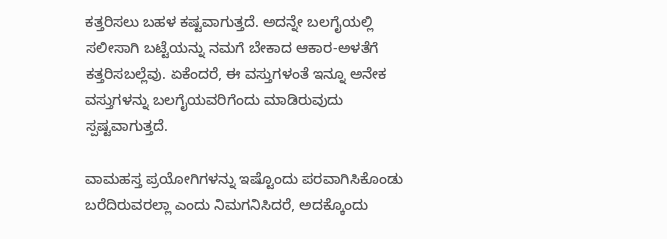ಕತ್ತರಿಸಲು ಬಹಳ ಕಷ್ಟವಾಗುತ್ತದೆ. ಅದನ್ನೇ ಬಲಗೈಯಲ್ಲಿ ಸಲೀಸಾಗಿ ಬಟ್ಟೆಯನ್ನು ನಮಗೆ ಬೇಕಾದ ಆಕಾರ-ಅಳತೆಗೆ ಕತ್ತರಿಸಬಲ್ಲೆವು. ಏಕೆಂದರೆ, ಈ ವಸ್ತುಗಳಂತೆ ಇನ್ನೂ ಅನೇಕ ವಸ್ತುಗಳನ್ನು ಬಲಗೈಯವರಿಗೆಂದು ಮಾಡಿರುವುದು ಸ್ಪಷ್ಟವಾಗುತ್ತದೆ.

ವಾಮಹಸ್ತ ಪ್ರಯೋಗಿಗಳನ್ನು ಇಷ್ಟೊಂದು ಪರವಾಗಿಸಿಕೊಂಡು ಬರೆದಿರುವರಲ್ಲಾ ಎಂದು ನಿಮಗನಿಸಿದರೆ, ಅದಕ್ಕೊಂದು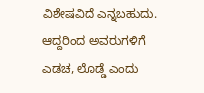ವಿಶೇಷವಿದೆ ಎನ್ನಬಹುದು. ಆದ್ದರಿಂದ ಅವರುಗಳಿಗೆ ಎಡಚ, ಲೊಡ್ಡೆ ಎಂದು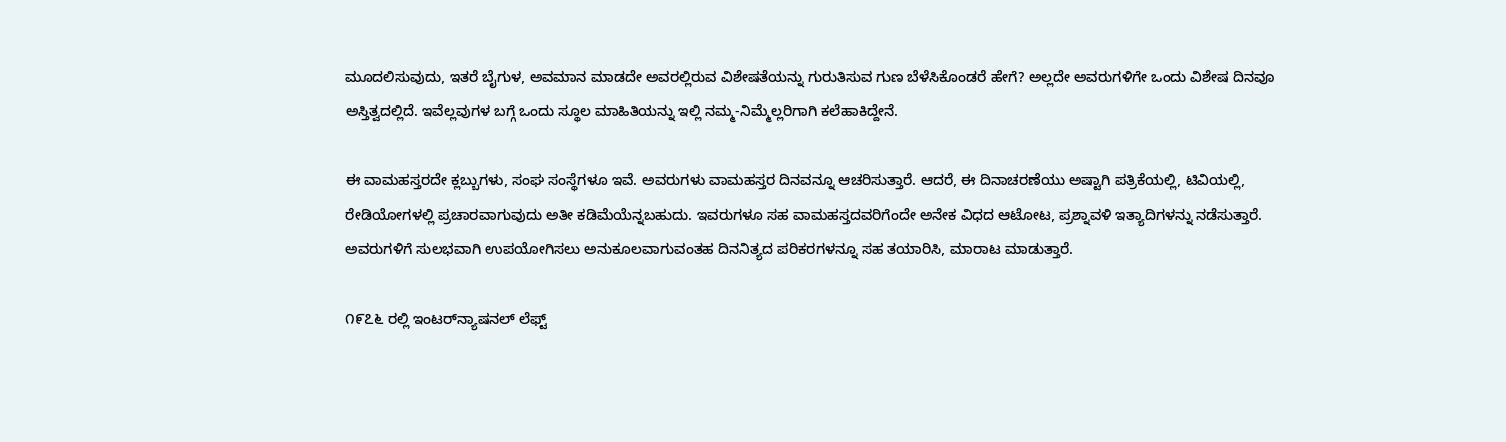ಮೂದಲಿಸುವುದು, ಇತರೆ ಬೈಗುಳ, ಅವಮಾನ ಮಾಡದೇ ಅವರಲ್ಲಿರುವ ವಿಶೇಷತೆಯನ್ನು ಗುರುತಿಸುವ ಗುಣ ಬೆಳೆಸಿಕೊಂಡರೆ ಹೇಗೆ? ಅಲ್ಲದೇ ಅವರುಗಳಿಗೇ ಒಂದು ವಿಶೇಷ ದಿನವೂ ಅಸ್ತಿತ್ವದಲ್ಲಿದೆ. ಇವೆಲ್ಲವುಗಳ ಬಗ್ಗೆ ಒಂದು ಸ್ಥೂಲ ಮಾಹಿತಿಯನ್ನು ಇಲ್ಲಿ ನಮ್ಮ-ನಿಮ್ಮೆಲ್ಲರಿಗಾಗಿ ಕಲೆಹಾಕಿದ್ದೇನೆ.

ಈ ವಾಮಹಸ್ತರದೇ ಕ್ಲಬ್ಬುಗಳು, ಸಂಘ ಸಂಸ್ಥೆಗಳೂ ಇವೆ. ಅವರುಗಳು ವಾಮಹಸ್ತರ ದಿನವನ್ನೂ ಆಚರಿಸುತ್ತಾರೆ. ಆದರೆ, ಈ ದಿನಾಚರಣೆಯು ಅಷ್ಟಾಗಿ ಪತ್ರಿಕೆಯಲ್ಲಿ, ಟಿವಿಯಲ್ಲಿ, ರೇಡಿಯೋಗಳಲ್ಲಿ ಪ್ರಚಾರವಾಗುವುದು ಅತೀ ಕಡಿಮೆಯೆನ್ನಬಹುದು. ಇವರುಗಳೂ ಸಹ ವಾಮಹಸ್ತದವರಿಗೆಂದೇ ಅನೇಕ ವಿಧದ ಆಟೋಟ, ಪ್ರಶ್ನಾವಳಿ ಇತ್ಯಾದಿಗಳನ್ನು ನಡೆಸುತ್ತಾರೆ. ಅವರುಗಳಿಗೆ ಸುಲಭವಾಗಿ ಉಪಯೋಗಿಸಲು ಅನುಕೂಲವಾಗುವಂತಹ ದಿನನಿತ್ಯದ ಪರಿಕರಗಳನ್ನೂ ಸಹ ತಯಾರಿಸಿ, ಮಾರಾಟ ಮಾಡುತ್ತಾರೆ.

೧೯೭೬ ರಲ್ಲಿ ಇಂಟರ್‌ನ್ಯಾಷನಲ್ ಲೆಫ್ಟ್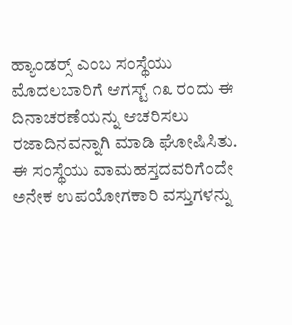ಹ್ಯಾಂಡರ್‍ಸ್ ಎಂಬ ಸಂಸ್ಥೆಯು ಮೊದಲಬಾರಿಗೆ ಆಗಸ್ಟ್ ೧೩ ರಂದು ಈ ದಿನಾಚರಣೆಯನ್ನು ಆಚರಿಸಲು ರಜಾದಿನವನ್ನಾಗಿ ಮಾಡಿ ಘೋಷಿಸಿತು. ಈ ಸಂಸ್ಥೆಯು ವಾಮಹಸ್ತದವರಿಗೆಂದೇ ಅನೇಕ ಉಪಯೋಗಕಾರಿ ವಸ್ತುಗಳನ್ನು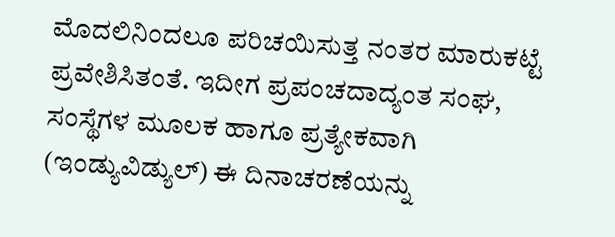ಮೊದಲಿನಿಂದಲೂ ಪರಿಚಯಿಸುತ್ತ ನಂತರ ಮಾರುಕಟ್ಟೆ ಪ್ರವೇಶಿಸಿತಂತೆ. ಇದೀಗ ಪ್ರಪಂಚದಾದ್ಯಂತ ಸಂಘ, ಸಂಸ್ಥೆಗಳ ಮೂಲಕ ಹಾಗೂ ಪ್ರತ್ಯೇಕವಾಗಿ (ಇಂಡ್ಯುವಿಡ್ಯುಲ್‌) ಈ ದಿನಾಚರಣೆಯನ್ನು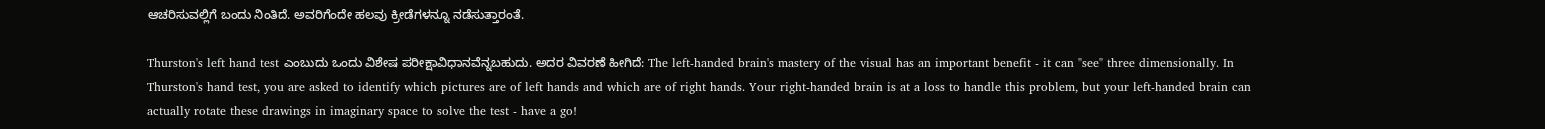ಆಚರಿಸುವಲ್ಲಿಗೆ ಬಂದು ನಿಂತಿದೆ. ಅವರಿಗೆಂದೇ ಹಲವು ಕ್ರೀಡೆಗಳನ್ನೂ ನಡೆಸುತ್ತಾರಂತೆ.

Thurston's left hand test ಎಂಬುದು ಒಂದು ವಿಶೇಷ ಪರೀಕ್ಷಾವಿಧಾನವೆನ್ನಬಹುದು. ಅದರ ವಿವರಣೆ ಹೀಗಿದೆ: The left-handed brain's mastery of the visual has an important benefit - it can "see" three dimensionally. In Thurston's hand test, you are asked to identify which pictures are of left hands and which are of right hands. Your right-handed brain is at a loss to handle this problem, but your left-handed brain can actually rotate these drawings in imaginary space to solve the test - have a go!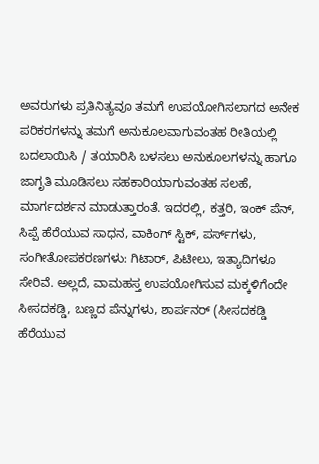ಅವರುಗಳು ಪ್ರತಿನಿತ್ಯವೂ ತಮಗೆ ಉಪಯೋಗಿಸಲಾಗದ ಅನೇಕ ಪರಿಕರಗಳನ್ನು ತಮಗೆ ಅನುಕೂಲವಾಗುವಂತಹ ರೀತಿಯಲ್ಲಿ ಬದಲಾಯಿಸಿ / ತಯಾರಿಸಿ ಬಳಸಲು ಅನುಕೂಲಗಳನ್ನು ಹಾಗೂ ಜಾಗೃತಿ ಮೂಡಿಸಲು ಸಹಕಾರಿಯಾಗುವಂತಹ ಸಲಹೆ, ಮಾರ್ಗದರ್ಶನ ಮಾಡುತ್ತಾರಂತೆ. ಇದರಲ್ಲಿ, ಕತ್ತರಿ, ಇಂಕ್‌ ಪೆನ್‌, ಸಿಪ್ಪೆ ಹೆರೆಯುವ ಸಾಧನ, ವಾಕಿಂಗ್ ಸ್ಟಿಕ್‌, ಪರ್ಸ್‌ಗಳು, ಸಂಗೀತೋಪಕರಣಗಳು: ಗಿಟಾರ್‌, ಪಿಟೀಲು, ಇತ್ಯಾದಿಗಳೂ ಸೇರಿವೆ. ಅಲ್ಲದೆ, ವಾಮಹಸ್ತ ಉಪಯೋಗಿಸುವ ಮಕ್ಕಳಿಗೆಂದೇ ಸೀಸದಕಡ್ಡಿ, ಬಣ್ಣದ ಪೆನ್ನುಗಳು, ಶಾರ್ಪನರ್‍ (ಸೀಸದಕಡ್ಡಿ ಹೆರೆಯುವ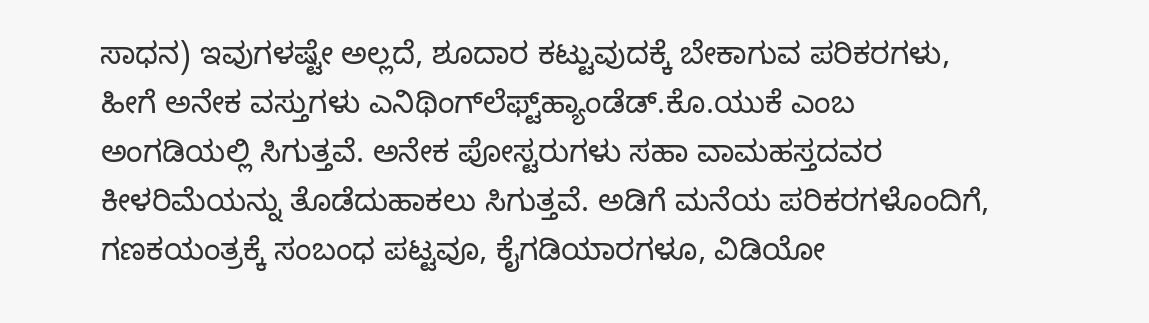ಸಾಧನ) ಇವುಗಳಷ್ಟೇ ಅಲ್ಲದೆ, ಶೂದಾರ ಕಟ್ಟುವುದಕ್ಕೆ ಬೇಕಾಗುವ ಪರಿಕರಗಳು, ಹೀಗೆ ಅನೇಕ ವಸ್ತುಗಳು ಎನಿಥಿಂಗ್‌ಲೆಫ್ಟ್‌ಹ್ಯಾಂಡೆಡ್‌.ಕೊ.ಯುಕೆ ಎಂಬ ಅಂಗಡಿಯಲ್ಲಿ ಸಿಗುತ್ತವೆ. ಅನೇಕ ಪೋಸ್ಟರುಗಳು ಸಹಾ ವಾಮಹಸ್ತದವರ ಕೀಳರಿಮೆಯನ್ನು ತೊಡೆದುಹಾಕಲು ಸಿಗುತ್ತವೆ. ಅಡಿಗೆ ಮನೆಯ ಪರಿಕರಗಳೊಂದಿಗೆ, ಗಣಕಯಂತ್ರಕ್ಕೆ ಸಂಬಂಧ ಪಟ್ಟವೂ, ಕೈಗಡಿಯಾರಗಳೂ, ವಿಡಿಯೋ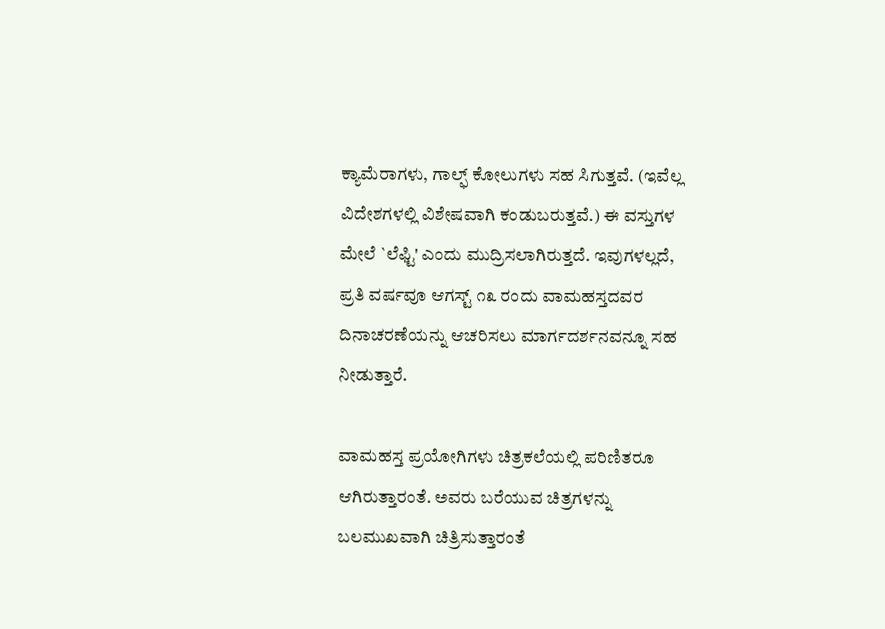ಕ್ಯಾಮೆರಾಗಳು, ಗಾಲ್ಫ್ ಕೋಲುಗಳು ಸಹ ಸಿಗುತ್ತವೆ. (ಇವೆಲ್ಲ ವಿದೇಶಗಳಲ್ಲಿ ವಿಶೇಷವಾಗಿ ಕಂಡುಬರುತ್ತವೆ.) ಈ ವಸ್ತುಗಳ ಮೇಲೆ `ಲೆಫ್ಟಿ' ಎಂದು ಮುದ್ರಿಸಲಾಗಿರುತ್ತದೆ. ಇವುಗಳಲ್ಲದೆ, ಪ್ರತಿ ವರ್ಷವೂ ಆಗಸ್ಟ್ ೧೩ ರಂದು ವಾಮಹಸ್ತದವರ ದಿನಾಚರಣೆಯನ್ನು ಆಚರಿಸಲು ಮಾರ್ಗದರ್ಶನವನ್ನೂ ಸಹ ನೀಡುತ್ತಾರೆ.

ವಾಮಹಸ್ತ ಪ್ರಯೋಗಿಗಳು ಚಿತ್ರಕಲೆಯಲ್ಲಿ ಪರಿಣಿತರೂ ಆಗಿರುತ್ತಾರಂತೆ. ಅವರು ಬರೆಯುವ ಚಿತ್ರಗಳನ್ನು ಬಲಮುಖವಾಗಿ ಚಿತ್ರಿಸುತ್ತಾರಂತೆ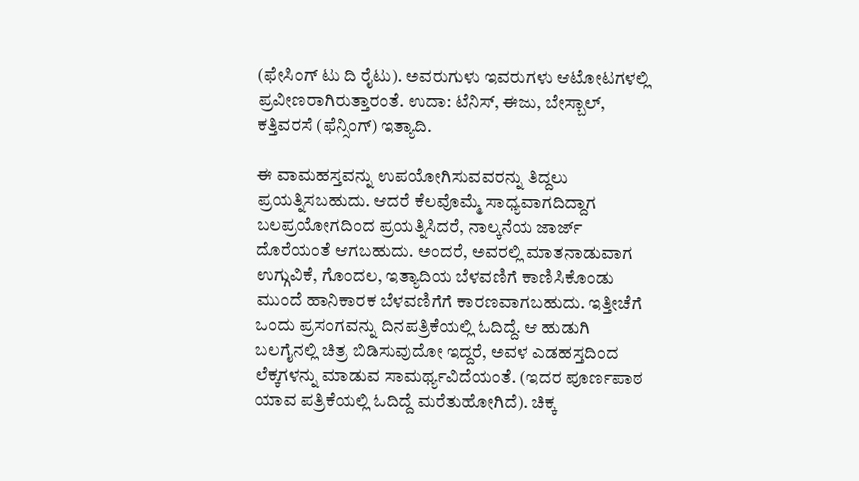(ಫೇಸಿಂಗ್ ಟು ದಿ ರೈಟು). ಅವರುಗುಳು ಇವರುಗಳು ಆಟೋಟಗಳಲ್ಲಿ ಪ್ರವೀಣರಾಗಿರುತ್ತಾರಂತೆ. ಉದಾ: ಟೆನಿಸ್‌, ಈಜು, ಬೇಸ್ಬಾಲ್‌, ಕತ್ತಿವರಸೆ (ಫೆನ್ಸಿಂಗ್) ಇತ್ಯಾದಿ.

ಈ ವಾಮಹಸ್ತವನ್ನು ಉಪಯೋಗಿಸುವವರನ್ನು ತಿದ್ದಲು ಪ್ರಯತ್ನಿಸಬಹುದು. ಆದರೆ ಕೆಲವೊಮ್ಮೆ ಸಾಧ್ಯವಾಗದಿದ್ದಾಗ ಬಲಪ್ರಯೋಗದಿಂದ ಪ್ರಯತ್ನಿಸಿದರೆ, ನಾಲ್ಕನೆಯ ಜಾರ್ಜ್ ದೊರೆಯಂತೆ ಆಗಬಹುದು. ಅಂದರೆ, ಅವರಲ್ಲಿ ಮಾತನಾಡುವಾಗ ಉಗ್ಗುವಿಕೆ, ಗೊಂದಲ, ಇತ್ಯಾದಿಯ ಬೆಳವಣಿಗೆ ಕಾಣಿಸಿಕೊಂಡು ಮುಂದೆ ಹಾನಿಕಾರಕ ಬೆಳವಣಿಗೆಗೆ ಕಾರಣವಾಗಬಹುದು. ಇತ್ತೀಚೆಗೆ ಒಂದು ಪ್ರಸಂಗವನ್ನು ದಿನಪತ್ರಿಕೆಯಲ್ಲಿ ಓದಿದ್ದೆ. ಆ ಹುಡುಗಿ ಬಲಗೈನಲ್ಲಿ ಚಿತ್ರ ಬಿಡಿಸುವುದೋ ಇದ್ದರೆ, ಅವಳ ಎಡಹಸ್ತದಿಂದ ಲೆಕ್ಕಗಳನ್ನು ಮಾಡುವ ಸಾಮರ್ಥ್ಯವಿದೆಯಂತೆ. (ಇದರ ಪೂರ್ಣಪಾಠ ಯಾವ ಪತ್ರಿಕೆಯಲ್ಲಿ ಓದಿದ್ದೆ ಮರೆತುಹೋಗಿದೆ). ಚಿಕ್ಕ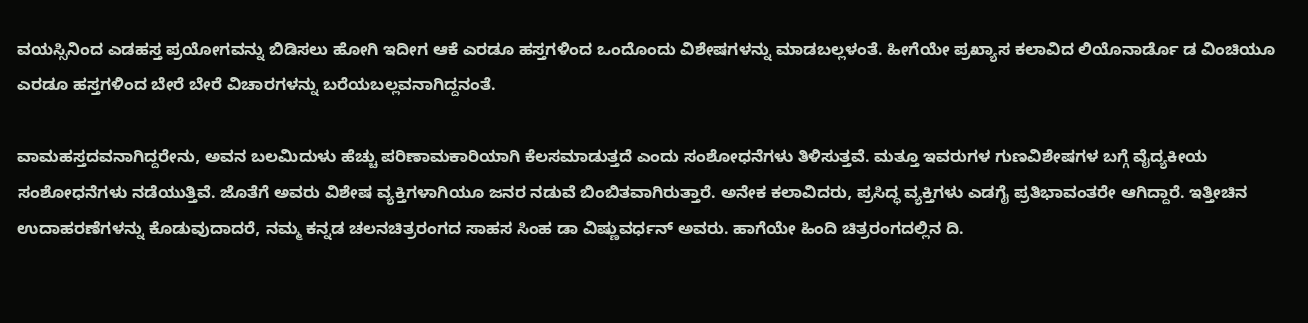ವಯಸ್ಸಿನಿಂದ ಎಡಹಸ್ತ ಪ್ರಯೋಗವನ್ನು ಬಿಡಿಸಲು ಹೋಗಿ ಇದೀಗ ಆಕೆ ಎರಡೂ ಹಸ್ತಗಳಿಂದ ಒಂದೊಂದು ವಿಶೇಷಗಳನ್ನು ಮಾಡಬಲ್ಲಳಂತೆ. ಹೀಗೆಯೇ ಪ್ರಖ್ಯಾಸ ಕಲಾವಿದ ಲಿಯೊನಾರ್ಡೊ ಡ ವಿಂಚಿಯೂ ಎರಡೂ ಹಸ್ತಗಳಿಂದ ಬೇರೆ ಬೇರೆ ವಿಚಾರಗಳನ್ನು ಬರೆಯಬಲ್ಲವನಾಗಿದ್ದನಂತೆ.

ವಾಮಹಸ್ತದವನಾಗಿದ್ದರೇನು, ಅವನ ಬಲಮಿದುಳು ಹೆಚ್ಚು ಪರಿಣಾಮಕಾರಿಯಾಗಿ ಕೆಲಸಮಾಡುತ್ತದೆ ಎಂದು ಸಂಶೋಧನೆಗಳು ತಿಳಿಸುತ್ತವೆ. ಮತ್ತೂ ಇವರುಗಳ ಗುಣವಿಶೇಷಗಳ ಬಗ್ಗೆ ವೈದ್ಯಕೀಯ ಸಂಶೋಧನೆಗಳು ನಡೆಯುತ್ತಿವೆ. ಜೊತೆಗೆ ಅವರು ವಿಶೇಷ ವ್ಯಕ್ತಿಗಳಾಗಿಯೂ ಜನರ ನಡುವೆ ಬಿಂಬಿತವಾಗಿರುತ್ತಾರೆ. ಅನೇಕ ಕಲಾವಿದರು, ಪ್ರಸಿದ್ಧ ವ್ಯಕ್ತಿಗಳು ಎಡಗೈ ಪ್ರತಿಭಾವಂತರೇ ಆಗಿದ್ದಾರೆ. ಇತ್ತೀಚಿನ ಉದಾಹರಣೆಗಳನ್ನು ಕೊಡುವುದಾದರೆ, ನಮ್ಮ ಕನ್ನಡ ಚಲನಚಿತ್ರರಂಗದ ಸಾಹಸ ಸಿಂಹ ಡಾ ವಿಷ್ಣುವರ್ಧನ್ ಅವರು. ಹಾಗೆಯೇ ಹಿಂದಿ ಚಿತ್ರರಂಗದಲ್ಲಿನ ದಿ.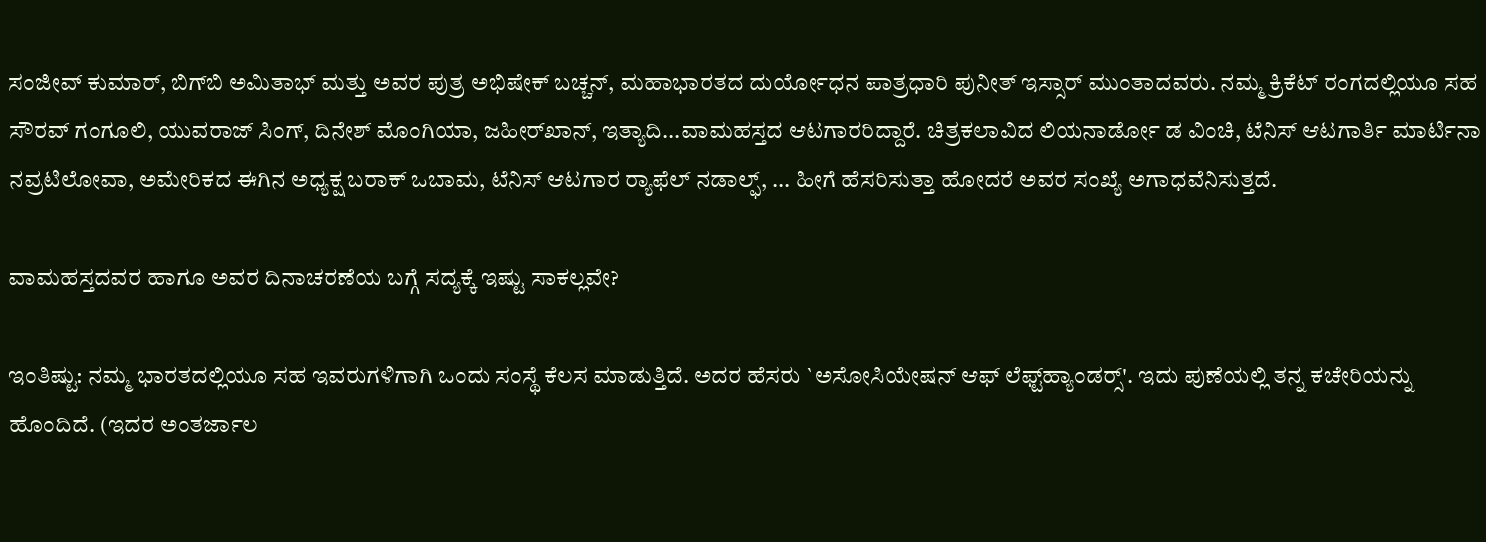ಸಂಜೀವ್‌ ಕುಮಾರ್‌, ಬಿಗ್‌ಬಿ ಅಮಿತಾಭ್ ಮತ್ತು ಅವರ ಪುತ್ರ ಅಭಿಷೇಕ್‌ ಬಚ್ಚನ್, ಮಹಾಭಾರತದ ದುರ್ಯೋಧನ ಪಾತ್ರಧಾರಿ ಪುನೀತ್‌ ಇಸ್ಸಾರ್‌ ಮುಂತಾದವರು. ನಮ್ಮ ಕ್ರಿಕೆಟ್ ರಂಗದಲ್ಲಿಯೂ ಸಹ ಸೌರವ್‌ ಗಂಗೂಲಿ, ಯುವರಾಜ್ ಸಿಂಗ್, ದಿನೇಶ್ ಮೊಂಗಿಯಾ, ಜಹೀರ್‌ಖಾನ್‌, ಇತ್ಯಾದಿ...ವಾಮಹಸ್ತದ ಆಟಗಾರರಿದ್ದಾರೆ. ಚಿತ್ರಕಲಾವಿದ ಲಿಯನಾರ್ಡೋ ಡ ವಿಂಚಿ, ಟೆನಿಸ್‌ ಆಟಗಾರ್ತಿ ಮಾರ್ಟಿನಾ ನವ್ರಟಿಲೋವಾ, ಅಮೇರಿಕದ ಈಗಿನ ಅಧ್ಯಕ್ಷ ಬರಾಕ್‌ ಒಬಾಮ, ಟೆನಿಸ್ ಆಟಗಾರ ರ್‍ಯಾಫೆಲ್‌ ನಡಾಲ್ಫ್, ... ಹೀಗೆ ಹೆಸರಿಸುತ್ತಾ ಹೋದರೆ ಅವರ ಸಂಖ್ಯೆ ಅಗಾಧವೆನಿಸುತ್ತದೆ.

ವಾಮಹಸ್ತದವರ ಹಾಗೂ ಅವರ ದಿನಾಚರಣೆಯ ಬಗ್ಗೆ ಸದ್ಯಕ್ಕೆ ಇಷ್ಟು ಸಾಕಲ್ಲವೇ?

ಇಂತಿಷ್ಟು: ನಮ್ಮ ಭಾರತದಲ್ಲಿಯೂ ಸಹ ಇವರುಗಳಿಗಾಗಿ ಒಂದು ಸಂಸ್ಥೆ ಕೆಲಸ ಮಾಡುತ್ತಿದೆ. ಅದರ ಹೆಸರು `ಅಸೋಸಿಯೇಷನ್‌ ಆಫ್ ಲೆಫ್ಟ್‌ಹ್ಯಾಂಡರ್‍ಸ್'. ಇದು ಪುಣೆಯಲ್ಲಿ ತನ್ನ ಕಚೇರಿಯನ್ನು ಹೊಂದಿದೆ. (ಇದರ ಅಂತರ್ಜಾಲ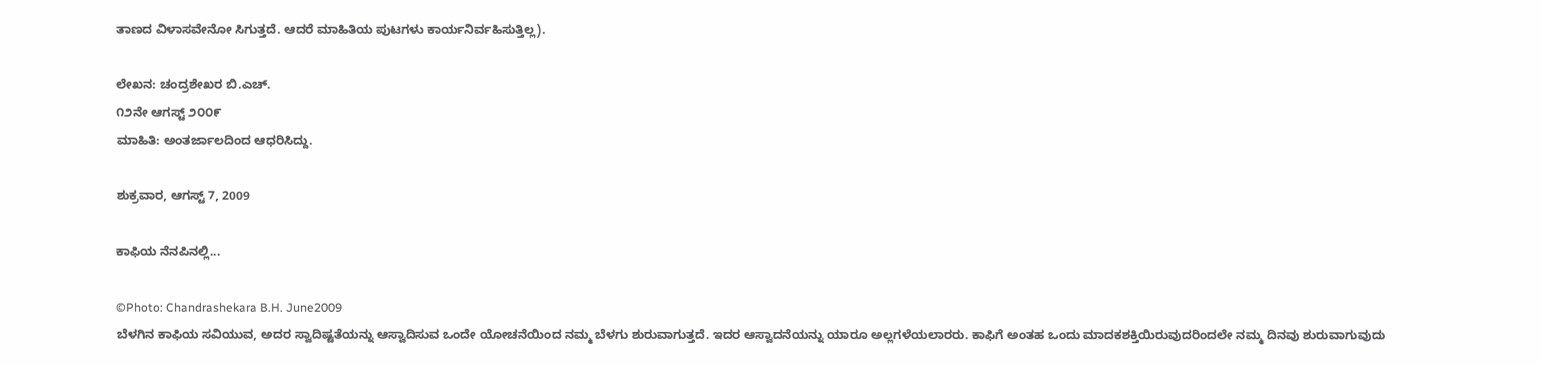ತಾಣದ ವಿಳಾಸವೇನೋ ಸಿಗುತ್ತದೆ. ಆದರೆ ಮಾಹಿತಿಯ ಪುಟಗಳು ಕಾರ್ಯನಿರ್ವಹಿಸುತ್ತಿಲ್ಲ).

ಲೇಖನ: ಚಂದ್ರಶೇಖರ ಬಿ.ಎಚ್.
೧೨ನೇ ಆಗಸ್ಟ್ ೨೦೦೯
ಮಾಹಿತಿ: ಅಂತರ್ಜಾಲದಿಂದ ಆಧರಿಸಿದ್ದು.

ಶುಕ್ರವಾರ, ಆಗಸ್ಟ್ 7, 2009

ಕಾಫಿಯ ನೆನಪಿನಲ್ಲಿ...

©Photo: Chandrashekara B.H. June2009
ಬೆಳಗಿನ ಕಾಫಿಯ ಸವಿಯುವ, ಅದರ ಸ್ವಾದಿಷ್ಟತೆಯನ್ನು ಆಸ್ವಾದಿಸುವ ಒಂದೇ ಯೋಚನೆಯಿಂದ ನಮ್ಮ ಬೆಳಗು ಶುರುವಾಗುತ್ತದೆ. ಇದರ ಆಸ್ವಾದನೆಯನ್ನು ಯಾರೂ ಅಲ್ಲಗಳೆಯಲಾರರು. ಕಾಫಿಗೆ ಅಂತಹ ಒಂದು ಮಾದಕಶಕ್ತಿಯಿರುವುದರಿಂದಲೇ ನಮ್ಮ ದಿನವು ಶುರುವಾಗುವುದು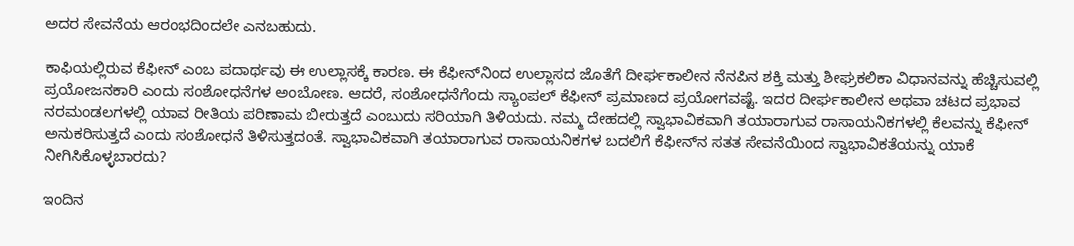ಅದರ ಸೇವನೆಯ ಆರಂಭದಿಂದಲೇ ಎನಬಹುದು.

ಕಾಫಿಯಲ್ಲಿರುವ ಕೆಫೀನ್ ಎಂಬ ಪದಾರ್ಥವು ಈ ಉಲ್ಲಾಸಕ್ಕೆ ಕಾರಣ. ಈ ಕೆಫೀನ್‌ನಿಂದ ಉಲ್ಲಾಸದ ಜೊತೆಗೆ ದೀರ್ಘಕಾಲೀನ ನೆನಪಿನ ಶಕ್ತಿ ಮತ್ತು ಶೀಘ್ರಕಲಿಕಾ ವಿಧಾನವನ್ನು ಹೆಚ್ಚಿಸುವಲ್ಲಿ ಪ್ರಯೋಜನಕಾರಿ ಎಂದು ಸಂಶೋಧನೆಗಳ ಅಂಬೋಣ. ಆದರೆ, ಸಂಶೋಧನೆಗೆಂದು ಸ್ಯಾಂಪಲ್‌ ಕೆಫೀನ್‌ ಪ್ರಮಾಣದ ಪ್ರಯೋಗವಷ್ಟೆ. ಇದರ ದೀರ್ಘಕಾಲೀನ ಅಥವಾ ಚಟದ ಪ್ರಭಾವ ನರಮಂಡಲಗಳಲ್ಲಿ ಯಾವ ರೀತಿಯ ಪರಿಣಾಮ ಬೀರುತ್ತದೆ ಎಂಬುದು ಸರಿಯಾಗಿ ತಿಳಿಯದು. ನಮ್ಮ ದೇಹದಲ್ಲಿ ಸ್ವಾಭಾವಿಕವಾಗಿ ತಯಾರಾಗುವ ರಾಸಾಯನಿಕಗಳಲ್ಲಿ ಕೆಲವನ್ನು ಕೆಫೀನ್‌ ಅನುಕರಿಸುತ್ತದೆ ಎಂದು ಸಂಶೋಧನೆ ತಿಳಿಸುತ್ತದಂತೆ. ಸ್ವಾಭಾವಿಕವಾಗಿ ತಯಾರಾಗುವ ರಾಸಾಯನಿಕಗಳ ಬದಲಿಗೆ ಕೆಫೀನ್‌ನ ಸತತ ಸೇವನೆಯಿಂದ ಸ್ವಾಭಾವಿಕತೆಯನ್ನು ಯಾಕೆ ನೀಗಿಸಿಕೊಳ್ಳಬಾರದು?

ಇಂದಿನ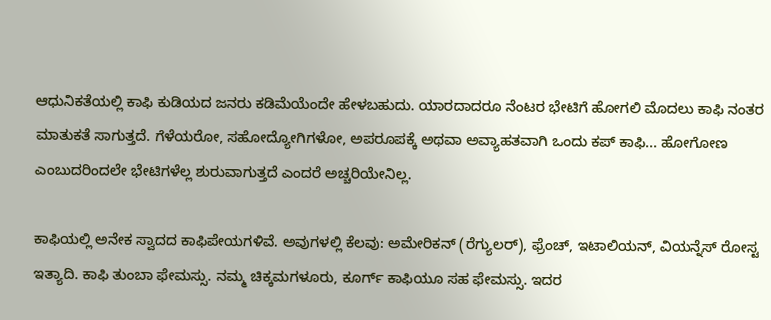ಆಧುನಿಕತೆಯಲ್ಲಿ ಕಾಫಿ ಕುಡಿಯದ ಜನರು ಕಡಿಮೆಯೆಂದೇ ಹೇಳಬಹುದು. ಯಾರದಾದರೂ ನೆಂಟರ ಭೇಟಿಗೆ ಹೋಗಲಿ ಮೊದಲು ಕಾಫಿ ನಂತರ ಮಾತುಕತೆ ಸಾಗುತ್ತದೆ. ಗೆಳೆಯರೋ, ಸಹೋದ್ಯೋಗಿಗಳೋ, ಅಪರೂಪಕ್ಕೆ ಅಥವಾ ಅವ್ಯಾಹತವಾಗಿ ಒಂದು ಕಪ್ ಕಾಫಿ... ಹೋಗೋಣ ಎಂಬುದರಿಂದಲೇ ಭೇಟಿಗಳೆಲ್ಲ ಶುರುವಾಗುತ್ತದೆ ಎಂದರೆ ಅಚ್ಚರಿಯೇನಿಲ್ಲ.

ಕಾಫಿಯಲ್ಲಿ ಅನೇಕ ಸ್ವಾದದ ಕಾಫಿಪೇಯಗಳಿವೆ. ಅವುಗಳಲ್ಲಿ ಕೆಲವು: ಅಮೇರಿಕನ್‌ (ರೆಗ್ಯುಲರ್‍), ಫ್ರೆಂಚ್, ಇಟಾಲಿಯನ್, ವಿಯನ್ನೆಸ್‌ ರೋಸ್ಟ ಇತ್ಯಾದಿ. ಕಾಫಿ ತುಂಬಾ ಫೇಮಸ್ಸು. ನಮ್ಮ ಚಿಕ್ಕಮಗಳೂರು, ಕೂರ್ಗ್ ಕಾಫಿಯೂ ಸಹ ಫೇಮಸ್ಸು. ಇದರ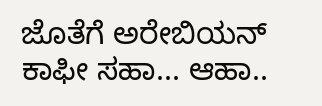ಜೊತೆಗೆ ಅರೇಬಿಯನ್‌ ಕಾಫೀ ಸಹಾ... ಆಹಾ..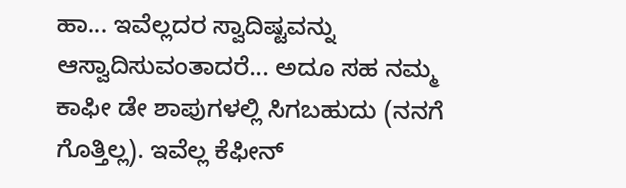ಹಾ... ಇವೆಲ್ಲದರ ಸ್ವಾದಿಷ್ಟವನ್ನು ಆಸ್ವಾದಿಸುವಂತಾದರೆ... ಅದೂ ಸಹ ನಮ್ಮ ಕಾಫೀ ಡೇ ಶಾಪುಗಳಲ್ಲಿ ಸಿಗಬಹುದು (ನನಗೆ ಗೊತ್ತಿಲ್ಲ). ಇವೆಲ್ಲ ಕೆಫೀನ್‌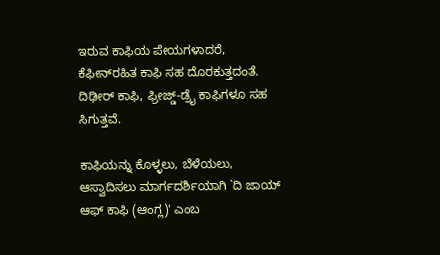ಇರುವ ಕಾಫಿಯ ಪೇಯಗಳಾದರೆ, ಕೆಫೀನ್‌ರಹಿತ ಕಾಫಿ ಸಹ ದೊರಕುತ್ತದಂತೆ. ದಿಢೀರ್‍ ಕಾಫಿ, ಫ್ರೀಜ್ಡ್-ಡ್ರೈ ಕಾಫಿಗಳೂ ಸಹ ಸಿಗುತ್ತವೆ.

ಕಾಫಿಯನ್ನು ಕೊಳ್ಳಲು, ಬೆಳೆಯಲು, ಆಸ್ವಾದಿಸಲು ಮಾರ್ಗದರ್ಶಿಯಾಗಿ `ದಿ ಜಾಯ್ ಆಫ್ ಕಾಫಿ (ಆಂಗ್ಲ)' ಎಂಬ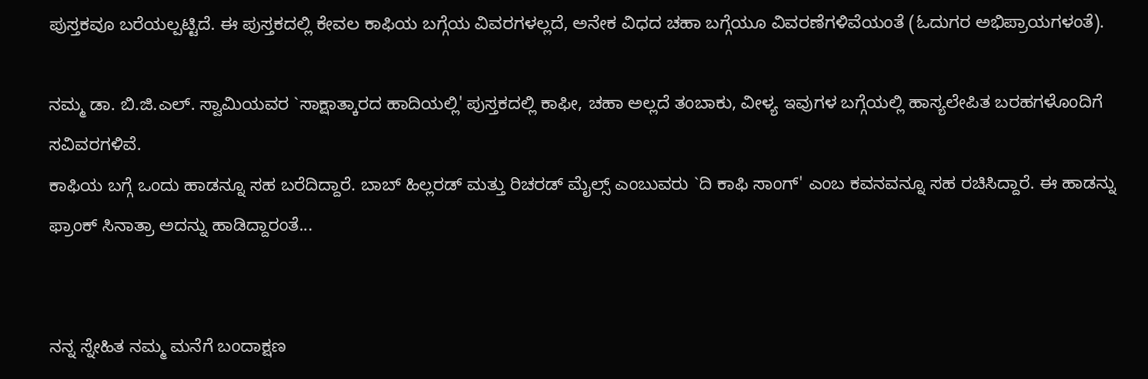ಪುಸ್ತಕವೂ ಬರೆಯಲ್ಪಟ್ಟಿದೆ. ಈ ಪುಸ್ತಕದಲ್ಲಿ ಕೇವಲ ಕಾಫಿಯ ಬಗ್ಗೆಯ ವಿವರಗಳಲ್ಲದೆ, ಅನೇಕ ವಿಧದ ಚಹಾ ಬಗ್ಗೆಯೂ ವಿವರಣೆಗಳಿವೆಯಂತೆ (ಓದುಗರ ಅಭಿಪ್ರಾಯಗಳಂತೆ).

ನಮ್ಮ ಡಾ. ಬಿ.ಜಿ.ಎಲ್. ಸ್ವಾಮಿಯವರ `ಸಾಕ್ಷಾತ್ಕಾರದ ಹಾದಿಯಲ್ಲಿ' ಪುಸ್ತಕದಲ್ಲಿ ಕಾಫೀ, ಚಹಾ ಅಲ್ಲದೆ ತಂಬಾಕು, ವೀಳ್ಯ ಇವುಗಳ ಬಗ್ಗೆಯಲ್ಲಿ ಹಾಸ್ಯಲೇಪಿತ ಬರಹಗಳೊಂದಿಗೆ ಸವಿವರಗಳಿವೆ.
ಕಾಫಿಯ ಬಗ್ಗೆ ಒಂದು ಹಾಡನ್ನೂ ಸಹ ಬರೆದಿದ್ದಾರೆ. ಬಾಬ್ ಹಿಲ್ಲರಡ್ ಮತ್ತು ರಿಚರಡ್ ಮೈಲ್ಸ್ ಎಂಬುವರು `ದಿ ಕಾಫಿ ಸಾಂಗ್' ಎಂಬ ಕವನವನ್ನೂ ಸಹ ರಚಿಸಿದ್ದಾರೆ. ಈ ಹಾಡನ್ನು ಫ್ರಾಂಕ್ ಸಿನಾತ್ರಾ ಅದನ್ನು ಹಾಡಿದ್ದಾರಂತೆ...


ನನ್ನ ಸ್ನೇಹಿತ ನಮ್ಮ ಮನೆಗೆ ಬಂದಾಕ್ಷಣ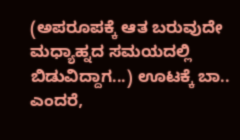(ಅಪರೂಪಕ್ಕೆ ಆತ ಬರುವುದೇ ಮಧ್ಯಾಹ್ನದ ಸಮಯದಲ್ಲಿ ಬಿಡುವಿದ್ದಾಗ...) ಊಟಕ್ಕೆ ಬಾ.. ಎಂದರೆ,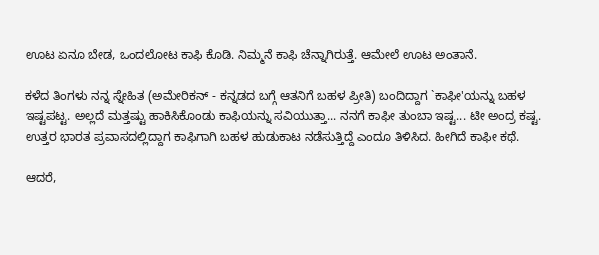ಊಟ ಏನೂ ಬೇಡ, ಒಂದಲೋಟ ಕಾಫಿ ಕೊಡಿ. ನಿಮ್ಮನೆ ಕಾಫಿ ಚೆನ್ನಾಗಿರುತ್ತೆ. ಆಮೇಲೆ ಊಟ ಅಂತಾನೆ.

ಕಳೆದ ತಿಂಗಳು ನನ್ನ ಸ್ನೇಹಿತ (ಅಮೇರಿಕನ್‌ - ಕನ್ನಡದ ಬಗ್ಗೆ ಆತನಿಗೆ ಬಹಳ ಪ್ರೀತಿ) ಬಂದಿದ್ದಾಗ `ಕಾಫೀ'ಯನ್ನು ಬಹಳ ಇಷ್ಟಪಟ್ಟ. ಅಲ್ಲದೆ ಮತ್ತಷ್ಟು ಹಾಕಿಸಿಕೊಂಡು ಕಾಫಿಯನ್ನು ಸವಿಯುತ್ತಾ... ನನಗೆ ಕಾಫೀ ತುಂಬಾ ಇಷ್ಟ... ಟೀ ಅಂದ್ರ ಕಷ್ಟ. ಉತ್ತರ ಭಾರತ ಪ್ರವಾಸದಲ್ಲಿದ್ದಾಗ ಕಾಫಿಗಾಗಿ ಬಹಳ ಹುಡುಕಾಟ ನಡೆಸುತ್ತಿದ್ದೆ ಎಂದೂ ತಿಳಿಸಿದ. ಹೀಗಿದೆ ಕಾಫೀ ಕಥೆ.

ಆದರೆ,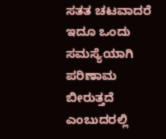ಸತತ ಚಟವಾದರೆ ಇದೂ ಒಂದು ಸಮಸ್ಯೆಯಾಗಿ ಪರಿಣಾಮ ಬೀರುತ್ತದೆ ಎಂಬುದರಲ್ಲಿ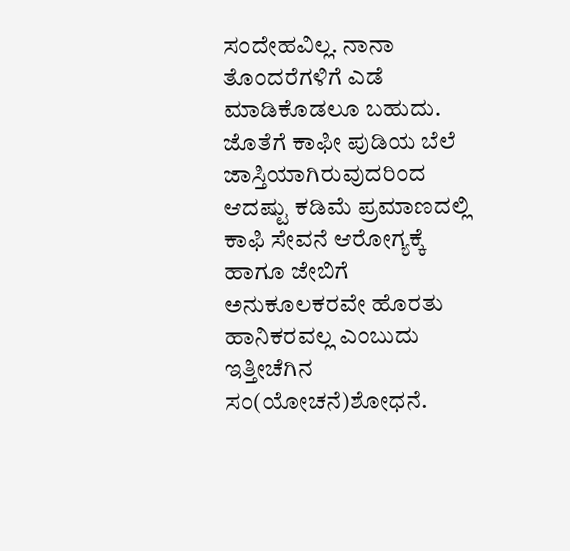ಸಂದೇಹವಿಲ್ಲ. ನಾನಾ ತೊಂದರೆಗಳಿಗೆ ಎಡೆ ಮಾಡಿಕೊಡಲೂ ಬಹುದು. ಜೊತೆಗೆ ಕಾಫೀ ಪುಡಿಯ ಬೆಲೆ ಜಾಸ್ತಿಯಾಗಿರುವುದರಿಂದ ಆದಷ್ಟು ಕಡಿಮೆ ಪ್ರಮಾಣದಲ್ಲಿ ಕಾಫಿ ಸೇವನೆ ಆರೋಗ್ಯಕ್ಕೆ ಹಾಗೂ ಜೇಬಿಗೆ ಅನುಕೂಲಕರವೇ ಹೊರತು ಹಾನಿಕರವಲ್ಲ ಎಂಬುದು ಇತ್ತೀಚೆಗಿನ ಸಂ(ಯೋಚನೆ)ಶೋಧನೆ.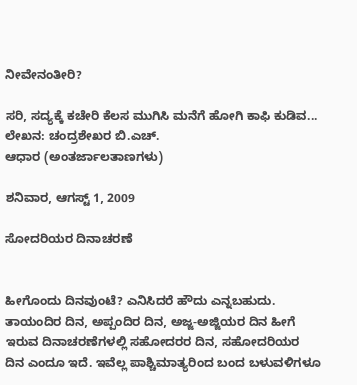ನೀವೇನಂತೀರಿ?

ಸರಿ, ಸದ್ಯಕ್ಕೆ ಕಚೇರಿ ಕೆಲಸ ಮುಗಿಸಿ ಮನೆಗೆ ಹೋಗಿ ಕಾಫಿ ಕುಡಿವ...
ಲೇಖನ: ಚಂದ್ರಶೇಖರ ಬಿ.ಎಚ್.
ಆಧಾರ (ಅಂತರ್ಜಾಲತಾಣಗಳು)

ಶನಿವಾರ, ಆಗಸ್ಟ್ 1, 2009

ಸೋದರಿಯರ ದಿನಾಚರಣೆ


ಹೀಗೊಂದು ದಿನವುಂಟೆ? ಎನಿಸಿದರೆ ಹೌದು ಎನ್ನಬಹುದು. ತಾಯಂದಿರ ದಿನ, ಅಪ್ಪಂದಿರ ದಿನ, ಅಜ್ಜ-ಅಜ್ಜಿಯರ ದಿನ ಹೀಗೆ ಇರುವ ದಿನಾಚರಣೆಗಳಲ್ಲಿ ಸಹೋದರರ ದಿನ, ಸಹೋದರಿಯರ ದಿನ ಎಂದೂ ಇದೆ. ಇವೆಲ್ಲ ಪಾಶ್ಚಿಮಾತ್ಯರಿಂದ ಬಂದ ಬಳುವಳಿಗಳೂ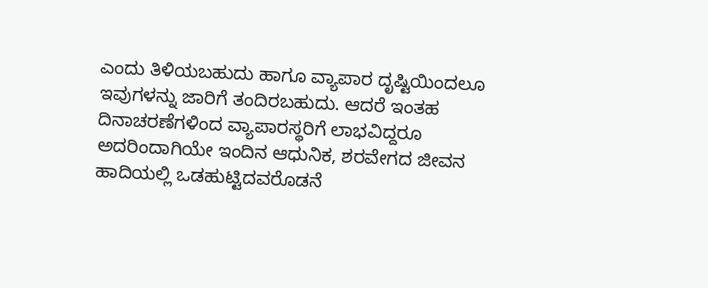ಎಂದು ತಿಳಿಯಬಹುದು ಹಾಗೂ ವ್ಯಾಪಾರ ದೃಷ್ಟಿಯಿಂದಲೂ ಇವುಗಳನ್ನು ಜಾರಿಗೆ ತಂದಿರಬಹುದು. ಆದರೆ ಇಂತಹ ದಿನಾಚರಣೆಗಳಿಂದ ವ್ಯಾಪಾರಸ್ಥರಿಗೆ ಲಾಭವಿದ್ದರೂ ಅದರಿಂದಾಗಿಯೇ ಇಂದಿನ ಆಧುನಿಕ, ಶರವೇಗದ ಜೀವನ ಹಾದಿಯಲ್ಲಿ ಒಡಹುಟ್ಟಿದವರೊಡನೆ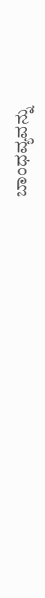ಬಾಂಧವ್ಯವನ್ನು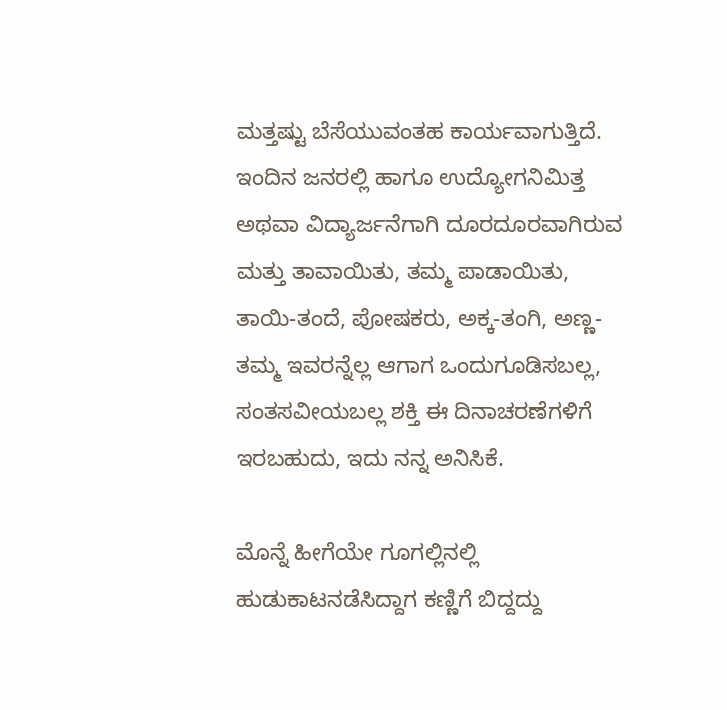ಮತ್ತಷ್ಟು ಬೆಸೆಯುವಂತಹ ಕಾರ್ಯವಾಗುತ್ತಿದೆ. ಇಂದಿನ ಜನರಲ್ಲಿ ಹಾಗೂ ಉದ್ಯೋಗನಿಮಿತ್ತ ಅಥವಾ ವಿದ್ಯಾರ್ಜನೆಗಾಗಿ ದೂರದೂರವಾಗಿರುವ ಮತ್ತು ತಾವಾಯಿತು, ತಮ್ಮ ಪಾಡಾಯಿತು, ತಾಯಿ-ತಂದೆ, ಪೋಷಕರು, ಅಕ್ಕ-ತಂಗಿ, ಅಣ್ಣ-ತಮ್ಮ ಇವರನ್ನೆಲ್ಲ ಆಗಾಗ ಒಂದುಗೂಡಿಸಬಲ್ಲ, ಸಂತಸವೀಯಬಲ್ಲ ಶಕ್ತಿ ಈ ದಿನಾಚರಣೆಗಳಿಗೆ ಇರಬಹುದು, ಇದು ನನ್ನ ಅನಿಸಿಕೆ.

ಮೊನ್ನೆ ಹೀಗೆಯೇ ಗೂಗಲ್ಲಿನಲ್ಲಿ ಹುಡುಕಾಟನಡೆಸಿದ್ದಾಗ ಕಣ್ಣಿಗೆ ಬಿದ್ದದ್ದು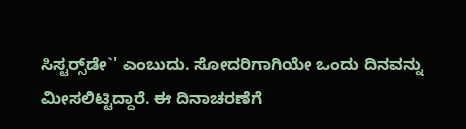ಸಿಸ್ಟರ್‍ಸ್‌ಡೇ`' ಎಂಬುದು. ಸೋದರಿಗಾಗಿಯೇ ಒಂದು ದಿನವನ್ನು ಮೀಸಲಿಟ್ಟಿದ್ದಾರೆ. ಈ ದಿನಾಚರಣೆಗೆ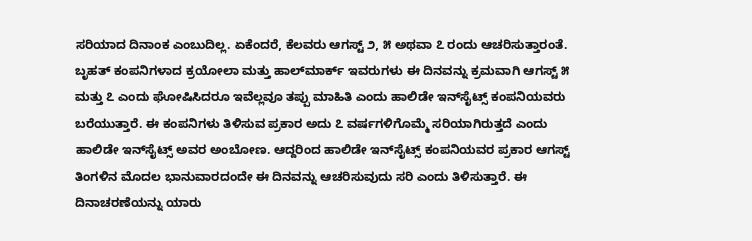ಸರಿಯಾದ ದಿನಾಂಕ ಎಂಬುದಿಲ್ಲ. ಏಕೆಂದರೆ, ಕೆಲವರು ಆಗಸ್ಟ್ ೨, ೫ ಅಥವಾ ೭ ರಂದು ಆಚರಿಸುತ್ತಾರಂತೆ. ಬೃಹತ್‌ ಕಂಪನಿಗಳಾದ ಕ್ರಯೋಲಾ ಮತ್ತು ಹಾಲ್‌ಮಾರ್ಕ್ ಇವರುಗಳು ಈ ದಿನವನ್ನು ಕ್ರಮವಾಗಿ ಆಗಸ್ಟ್ ೫ ಮತ್ತು ೭ ಎಂದು ಘೋಷಿಸಿದರೂ ಇವೆಲ್ಲವೂ ತಪ್ಪು ಮಾಹಿತಿ ಎಂದು ಹಾಲಿಡೇ ಇನ್‌ಸೈಟ್ಸ್ ಕಂಪನಿಯವರು ಬರೆಯುತ್ತಾರೆ. ಈ ಕಂಪನಿಗಳು ತಿಳಿಸುವ ಪ್ರಕಾರ ಅದು ೭ ವರ್ಷಗಳಿಗೊಮ್ಮೆ ಸರಿಯಾಗಿರುತ್ತದೆ ಎಂದು ಹಾಲಿಡೇ ಇನ್‌ಸೈಟ್ಸ್ ಅವರ ಅಂಬೋಣ. ಆದ್ದರಿಂದ ಹಾಲಿಡೇ ಇನ್‌ಸೈಟ್ಸ್ ಕಂಪನಿಯವರ ಪ್ರಕಾರ ಆಗಸ್ಟ್ ತಿಂಗಳಿನ ಮೊದಲ ಭಾನುವಾರದಂದೇ ಈ ದಿನವನ್ನು ಆಚರಿಸುವುದು ಸರಿ ಎಂದು ತಿಳಿಸುತ್ತಾರೆ. ಈ ದಿನಾಚರಣೆಯನ್ನು ಯಾರು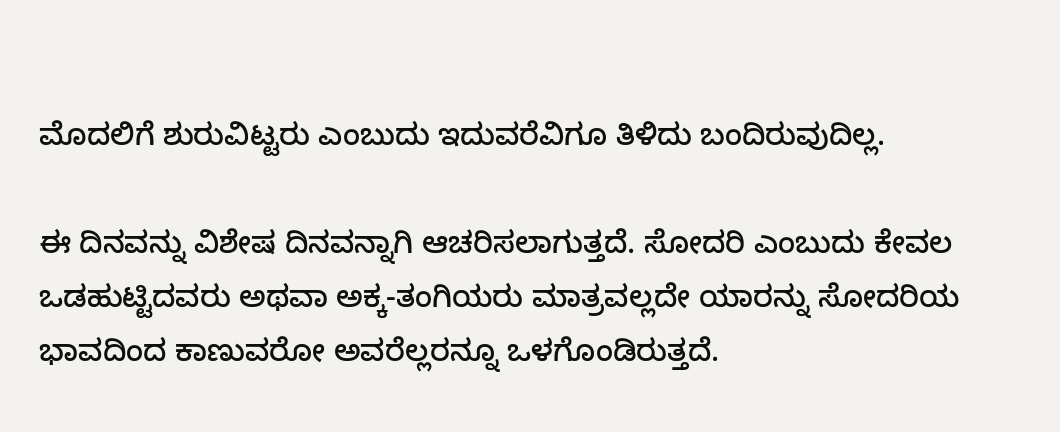ಮೊದಲಿಗೆ ಶುರುವಿಟ್ಟರು ಎಂಬುದು ಇದುವರೆವಿಗೂ ತಿಳಿದು ಬಂದಿರುವುದಿಲ್ಲ.

ಈ ದಿನವನ್ನು ವಿಶೇಷ ದಿನವನ್ನಾಗಿ ಆಚರಿಸಲಾಗುತ್ತದೆ. ಸೋದರಿ ಎಂಬುದು ಕೇವಲ ಒಡಹುಟ್ಟಿದವರು ಅಥವಾ ಅಕ್ಕ-ತಂಗಿಯರು ಮಾತ್ರವಲ್ಲದೇ ಯಾರನ್ನು ಸೋದರಿಯ ಭಾವದಿಂದ ಕಾಣುವರೋ ಅವರೆಲ್ಲರನ್ನೂ ಒಳಗೊಂಡಿರುತ್ತದೆ.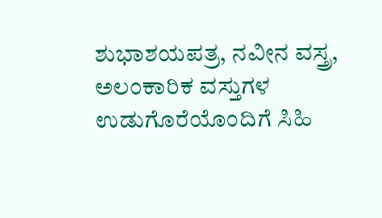ಶುಭಾಶಯಪತ್ರ, ನವೀನ ವಸ್ತ್ರ, ಅಲಂಕಾರಿಕ ವಸ್ತುಗಳ ಉಡುಗೊರೆಯೊಂದಿಗೆ ಸಿಹಿ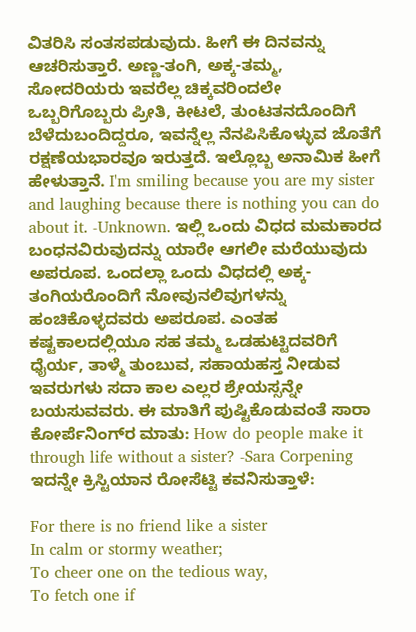ವಿತರಿಸಿ ಸಂತಸಪಡುವುದು. ಹೀಗೆ ಈ ದಿನವನ್ನು ಆಚರಿಸುತ್ತಾರೆ. ಅಣ್ಣ-ತಂಗಿ, ಅಕ್ಕ-ತಮ್ಮ, ಸೋದರಿಯರು ಇವರೆಲ್ಲ ಚಿಕ್ಕವರಿಂದಲೇ ಒಬ್ಬರಿಗೊಬ್ಬರು ಪ್ರೀತಿ, ಕೀಟಲೆ, ತುಂಟತನದೊಂದಿಗೆ ಬೆಳೆದುಬಂದಿದ್ದರೂ, ಇವನ್ನೆಲ್ಲ ನೆನಪಿಸಿಕೊಳ್ಳುವ ಜೊತೆಗೆ ರಕ್ಷಣೆಯಭಾರವೂ ಇರುತ್ತದೆ. ಇಲ್ಲೊಬ್ಬ ಅನಾಮಿಕ ಹೀಗೆ ಹೇಳುತ್ತಾನೆ. I'm smiling because you are my sister and laughing because there is nothing you can do about it. -Unknown. ಇಲ್ಲಿ ಒಂದು ವಿಧದ ಮಮಕಾರದ ಬಂಧನವಿರುವುದನ್ನು ಯಾರೇ ಆಗಲೀ ಮರೆಯುವುದು ಅಪರೂಪ. ಒಂದಲ್ಲಾ ಒಂದು ವಿಧದಲ್ಲಿ ಅಕ್ಕ-ತಂಗಿಯರೊಂದಿಗೆ ನೋವುನಲಿವುಗಳನ್ನು ಹಂಚಿಕೊಳ್ಳದವರು ಅಪರೂಪ. ಎಂತಹ ಕಷ್ಟಕಾಲದಲ್ಲಿಯೂ ಸಹ ತಮ್ಮ ಒಡಹುಟ್ಟಿದವರಿಗೆ ಧೈರ್ಯ, ತಾಳ್ಮೆ ತುಂಬುವ, ಸಹಾಯಹಸ್ತ ನೀಡುವ ಇವರುಗಳು ಸದಾ ಕಾಲ ಎಲ್ಲರ ಶ್ರೇಯಸ್ಸನ್ನೇ ಬಯಸುವವರು. ಈ ಮಾತಿಗೆ ಪುಷ್ಟಿಕೊಡುವಂತೆ ಸಾರಾ ಕೋರ್ಪೆನಿಂಗ್‌ರ ಮಾತು: How do people make it through life without a sister? -Sara Corpening
ಇದನ್ನೇ ಕ್ರಿಸ್ಟಿಯಾನ ರೋಸೆಟ್ಟಿ ಕವನಿಸುತ್ತಾಳೆ:

For there is no friend like a sister
In calm or stormy weather;
To cheer one on the tedious way,
To fetch one if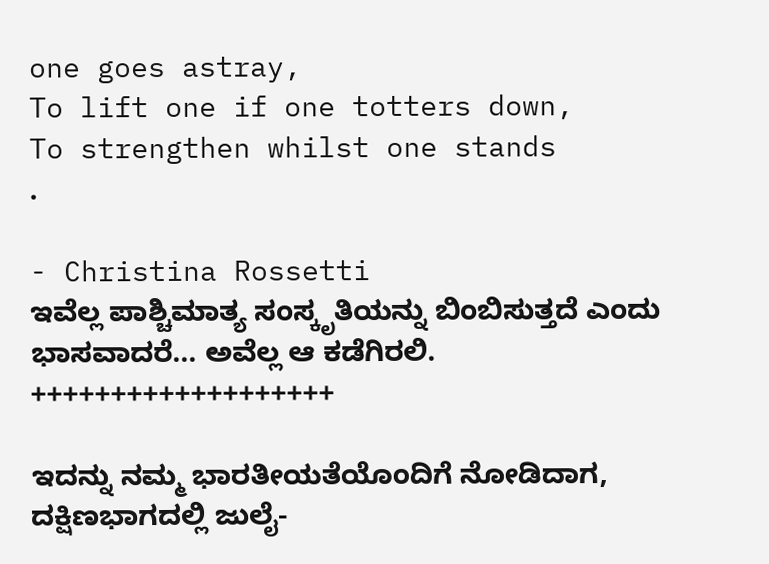one goes astray,
To lift one if one totters down,
To strengthen whilst one stands
.

- Christina Rossetti
ಇವೆಲ್ಲ ಪಾಶ್ಚಿಮಾತ್ಯ ಸಂಸ್ಕೃತಿಯನ್ನು ಬಿಂಬಿಸುತ್ತದೆ ಎಂದು ಭಾಸವಾದರೆ... ಅವೆಲ್ಲ ಆ ಕಡೆಗಿರಲಿ.
+++++++++++++++++++

ಇದನ್ನು ನಮ್ಮ ಭಾರತೀಯತೆಯೊಂದಿಗೆ ನೋಡಿದಾಗ, ದಕ್ಷಿಣಭಾಗದಲ್ಲಿ ಜುಲೈ-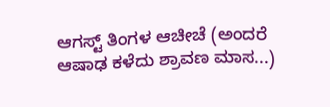ಆಗಸ್ಟ್ ತಿಂಗಳ ಆಚೀಚೆ (ಅಂದರೆ ಆಷಾಢ ಕಳೆದು ಶ್ರಾವಣ ಮಾಸ...)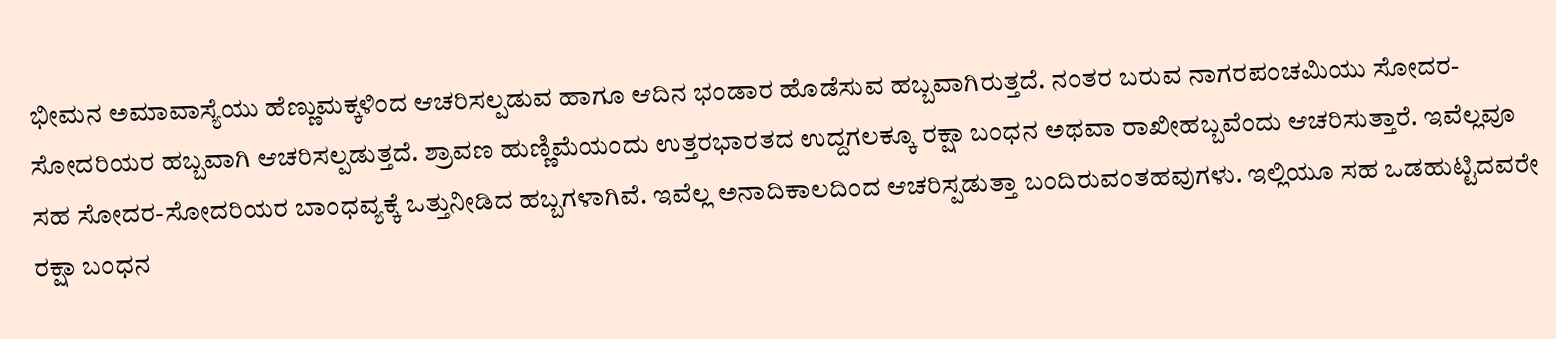ಭೀಮನ ಅಮಾವಾಸ್ಯೆಯು ಹೆಣ್ಣುಮಕ್ಕಳಿಂದ ಆಚರಿಸಲ್ಪಡುವ ಹಾಗೂ ಆದಿನ ಭಂಡಾರ ಹೊಡೆಸುವ ಹಬ್ಬವಾಗಿರುತ್ತದೆ. ನಂತರ ಬರುವ ನಾಗರಪಂಚಮಿಯು ಸೋದರ-ಸೋದರಿಯರ ಹಬ್ಬವಾಗಿ ಆಚರಿಸಲ್ಪಡುತ್ತದೆ. ಶ್ರಾವಣ ಹುಣ್ಣಿಮೆಯಂದು ಉತ್ತರಭಾರತದ ಉದ್ದಗಲಕ್ಕೂ ರಕ್ಷಾ ಬಂಧನ ಅಥವಾ ರಾಖೀಹಬ್ಬವೆಂದು ಆಚರಿಸುತ್ತಾರೆ. ಇವೆಲ್ಲವೂ ಸಹ ಸೋದರ-ಸೋದರಿಯರ ಬಾಂಧವ್ಯಕ್ಕೆ ಒತ್ತುನೀಡಿದ ಹಬ್ಬಗಳಾಗಿವೆ. ಇವೆಲ್ಲ ಅನಾದಿಕಾಲದಿಂದ ಆಚರಿಸ್ಪಡುತ್ತಾ ಬಂದಿರುವಂತಹವುಗಳು. ಇಲ್ಲಿಯೂ ಸಹ ಒಡಹುಟ್ಟಿದವರೇ ರಕ್ಷಾ ಬಂಧನ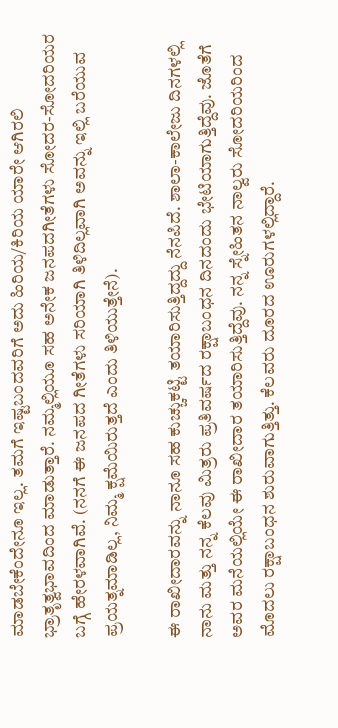ಮಾಡಬೇಕೆಂದೇನೂ ಇಲ್ಲ. ತಮಗೆ ಇಷ್ಟಬಂದವರಿಗೆ ಅದು ಹಿರಿಯ/ಕಿರಿಯ ಯಾರೇ ಆಗಿರಲಿ ಭ್ರಾತೃತ್ವಭಾವದಿಂದ ಮಾಡುತ್ತಾರೆ. ನಮ್ಮಲ್ಲಿಯೂ ಸಹ ಅನೇಕ ಜನಪದಗೀತೆಗಳು ಸೋದರ-ಸೋದರಿಯರ ಬಗ್ಗೆ ಹೇರಳವಾಗಿವೆ. (ನನಗೆ ಈ ಜನಪದ ಗೀತೆಗಳು ಸರಿಯಾಗಿ ತಿಳಿದಿಲ್ಲವಾಗಿ ಅವನ್ನು ಇಲ್ಲಿ ಬರೆಯುವ ಪ್ರಯತ್ನಮಾಡಿಲ್ಲ, ನಿಮ್ಮ ಕ್ಷಮೆಯಿರುತ್ತದೆ ಎಂದು ತಿಳಿಯುತ್ತೇನೆ).

ಈ ರಾಖೀದಾರವನ್ನು ನಾನೂ ಸಹ ಕುಚ್ಚುಕಟ್ಟಿ ತಯಾರಿಸುತ್ತಿದ್ದದ್ದು ನೆನಪಿದೆ. ಶಾಲಾ-ಕಾಲೇಜು ದಿನಗಳಲ್ಲಿ ನಾನು ಮತ್ತು ನನ್ನ ಕೆಲವು ಮಿತ್ರರು ಪ್ರತಿವರ್ಷದ ರಕ್ಷಾಬಂಧನ ದಿನದಂದು ಭೇಟಿಯಾಗುತ್ತಿದ್ದೆವು. ಜೊತೆಗೆ ಅವರ ಮನೆಯಲ್ಲಿಯೇ ಈ ರಾಖೀದಾರ ತಯಾರಿಸುತ್ತಿದ್ದೆವು. ನನ್ನ ಸ್ನೇಹಿತನ ನಾಲ್ವರು ಸೋದರಿಯರಿಂದ ಮೊದಲು ರಕ್ಷಾಬಂಧನ ಶುರುವಾಗುತ್ತಿತ್ತು. ಕೆಲವರು ದೂರದ ಊರುಗಳಲ್ಲಿದ್ದಾರೆ.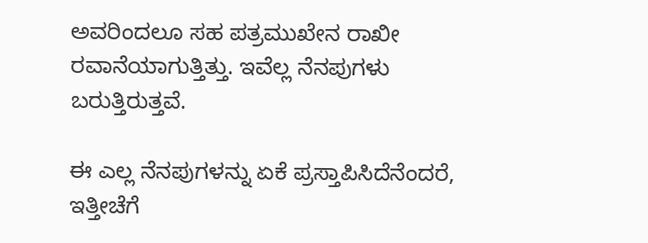ಅವರಿಂದಲೂ ಸಹ ಪತ್ರಮುಖೇನ ರಾಖೀ ರವಾನೆಯಾಗುತ್ತಿತ್ತು. ಇವೆಲ್ಲ ನೆನಪುಗಳು ಬರುತ್ತಿರುತ್ತವೆ.

ಈ ಎಲ್ಲ ನೆನಪುಗಳನ್ನು ಏಕೆ ಪ್ರಸ್ತಾಪಿಸಿದೆನೆಂದರೆ, ಇತ್ತೀಚೆಗೆ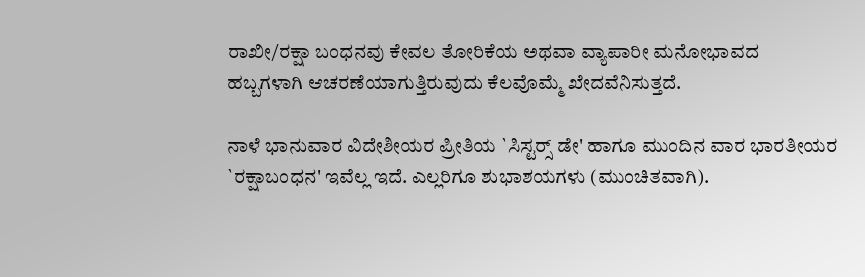ರಾಖೀ/ರಕ್ಷಾ ಬಂಧನವು ಕೇವಲ ತೋರಿಕೆಯ ಅಥವಾ ವ್ಯಾಪಾರೀ ಮನೋಭಾವದ ಹಬ್ಬಗಳಾಗಿ ಆಚರಣೆಯಾಗುತ್ತಿರುವುದು ಕೆಲವೊಮ್ಮೆ ಖೇದವೆನಿಸುತ್ತದೆ.

ನಾಳೆ ಭಾನುವಾರ ವಿದೇಶೀಯರ ಪ್ರೀತಿಯ `ಸಿಸ್ಟರ್‍ಸ್ ಡೇ' ಹಾಗೂ ಮುಂದಿನ ವಾರ ಭಾರತೀಯರ `ರಕ್ಷಾಬಂಧನ' ಇವೆಲ್ಲ ಇದೆ. ಎಲ್ಲರಿಗೂ ಶುಭಾಶಯಗಳು (ಮುಂಚಿತವಾಗಿ).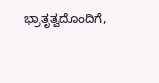ಭ್ರಾತೃತ್ವದೊಂದಿಗೆ,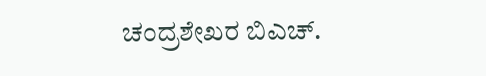ಚಂದ್ರಶೇಖರ ಬಿಎಚ್.